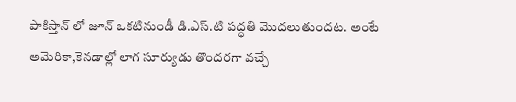పాకిస్తాన్ లో జూన్ ఒకటినుండీ డి.ఎస్.టి పద్ధతి మొదలుతుందట. అంటే అమెరికా,కెనడాల్లో లాగ సూర్యుడు తొందరగా వచ్చే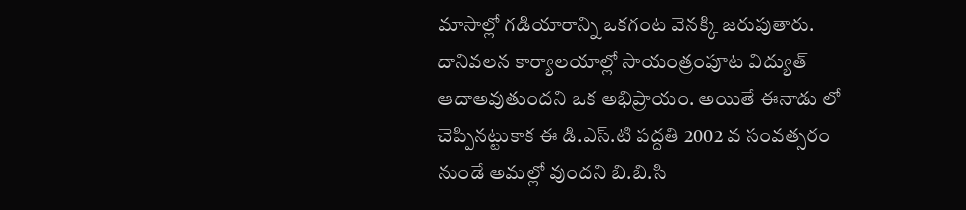మాసాల్లో గడియారాన్ని ఒకగంట వెనక్కి జరుపుతారు. దానివలన కార్యాలయాల్లో సాయంత్రంపూట విద్యుత్ ఆదాఅవుతుందని ఒక అభిప్రాయం. అయితే ఈనాడు లో చెప్పినట్టుకాక ఈ డి.ఎస్.టి పద్దతి 2002 వ సంవత్సరం నుండే అమల్లో వుందని బి.బి.సి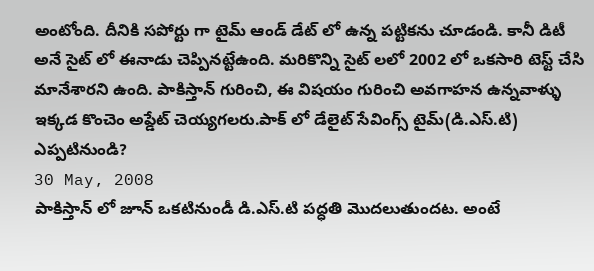అంటోంది. దీనికి సపోర్టు గా టైమ్ ఆండ్ డేట్ లో ఉన్న పట్టికను చూడండి. కానీ డిటీ అనే సైట్ లో ఈనాడు చెప్పినట్టేఉంది. మరికొన్ని సైట్ లలో 2002 లో ఒకసారి టెస్ట్ చేసి మానేశారని ఉంది. పాకిస్తాన్ గురించి, ఈ విషయం గురించి అవగాహన ఉన్నవాళ్ళు ఇక్కడ కొంచెం అప్డేట్ చెయ్యగలరు.పాక్ లో డేలైట్ సేవింగ్స్ టైమ్(డి.ఎస్.టి) ఎప్పటినుండి?
30 May, 2008
పాకిస్తాన్ లో జూన్ ఒకటినుండీ డి.ఎస్.టి పద్ధతి మొదలుతుందట. అంటే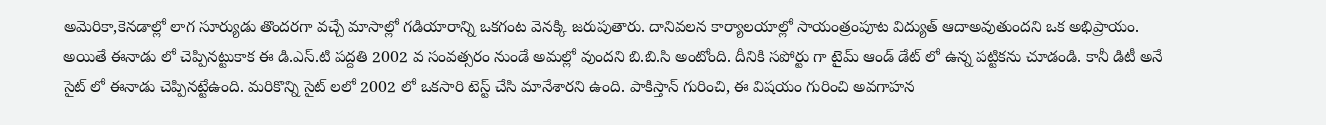అమెరికా,కెనడాల్లో లాగ సూర్యుడు తొందరగా వచ్చే మాసాల్లో గడియారాన్ని ఒకగంట వెనక్కి జరుపుతారు. దానివలన కార్యాలయాల్లో సాయంత్రంపూట విద్యుత్ ఆదాఅవుతుందని ఒక అభిప్రాయం. అయితే ఈనాడు లో చెప్పినట్టుకాక ఈ డి.ఎస్.టి పద్దతి 2002 వ సంవత్సరం నుండే అమల్లో వుందని బి.బి.సి అంటోంది. దీనికి సపోర్టు గా టైమ్ ఆండ్ డేట్ లో ఉన్న పట్టికను చూడండి. కానీ డిటీ అనే సైట్ లో ఈనాడు చెప్పినట్టేఉంది. మరికొన్ని సైట్ లలో 2002 లో ఒకసారి టెస్ట్ చేసి మానేశారని ఉంది. పాకిస్తాన్ గురించి, ఈ విషయం గురించి అవగాహన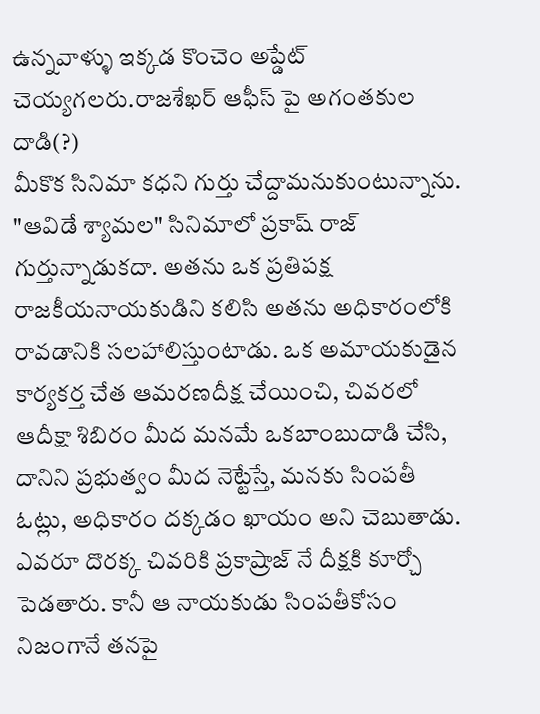ఉన్నవాళ్ళు ఇక్కడ కొంచెం అప్డేట్ చెయ్యగలరు.రాజశేఖర్ ఆఫీస్ పై అగంతకుల దాడి(?)
మీకొక సినిమా కధని గుర్తు చేద్దామనుకుంటున్నాను. "ఆవిడే శ్యామల" సినిమాలో ప్రకాష్ రాజ్ గుర్తున్నాడుకదా. అతను ఒక ప్రతిపక్ష రాజకీయనాయకుడిని కలిసి అతను అధికారంలోకి రావడానికి సలహాలిస్తుంటాడు. ఒక అమాయకుడైన కార్యకర్త చేత ఆమరణదీక్ష చేయించి, చివరలో ఆదీక్షా శిబిరం మీద మనమే ఒకబాంబుదాడి చేసి, దానిని ప్రభుత్వం మీద నెట్టేస్తే, మనకు సింపతీ ఓట్లు, అధికారం దక్కడం ఖాయం అని చెబుతాడు. ఎవరూ దొరక్క చివరికి ప్రకాష్రాజ్ నే దీక్షకి కూర్చో పెడతారు. కానీ ఆ నాయకుడు సింపతీకోసం నిజంగానే తనపై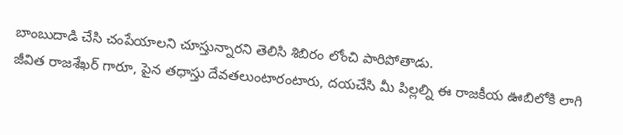బాంబుదాడి చేసి చంపేయాలని చూస్తున్నారని తెలిసి శిబిరం లోంచి పారిపోతాడు.
జీవిత రాజశేఖర్ గారూ, పైన తధాస్తు దేవతలుంటారంటారు, దయచేసి మీ పిల్లల్ని ఈ రాజకీయ ఊబిలోకి లాగి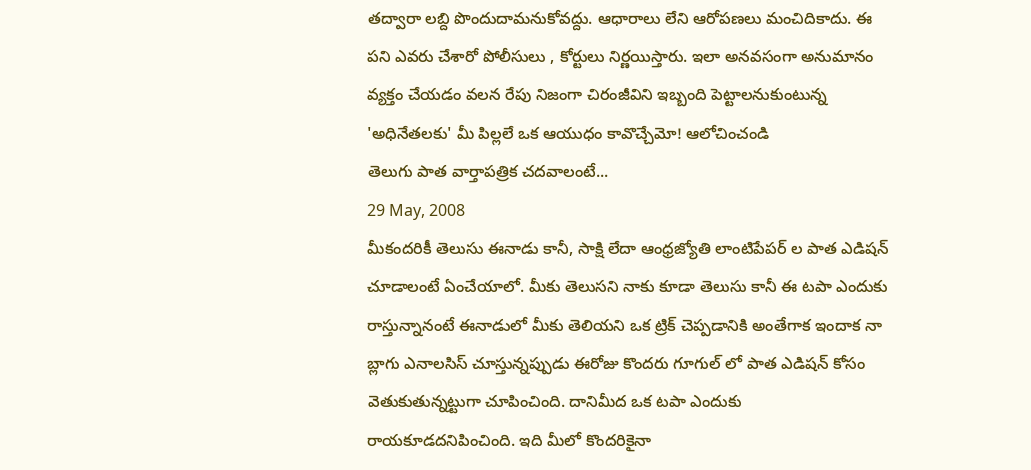తద్వారా లబ్ది పొందుదామనుకోవద్దు. ఆధారాలు లేని ఆరోపణలు మంచిదికాదు. ఈ పని ఎవరు చేశారో పోలీసులు , కోర్టులు నిర్ణయిస్తారు. ఇలా అనవసంగా అనుమానం వ్యక్తం చేయడం వలన రేపు నిజంగా చిరంజీవిని ఇబ్బంది పెట్టాలనుకుంటున్న 'అధినేతలకు' మీ పిల్లలే ఒక ఆయుధం కావొచ్చేమో! ఆలోచించండి
తెలుగు పాత వార్తాపత్రిక చదవాలంటే...
29 May, 2008
మీకందరికీ తెలుసు ఈనాడు కానీ, సాక్షి లేదా ఆంధ్రజ్యోతి లాంటిపేపర్ ల పాత ఎడిషన్ చూడాలంటే ఏంచేయాలో. మీకు తెలుసని నాకు కూడా తెలుసు కానీ ఈ టపా ఎందుకు రాస్తున్నానంటే ఈనాడులో మీకు తెలియని ఒక ట్రిక్ చెప్పడానికి అంతేగాక ఇందాక నా బ్లాగు ఎనాలసిస్ చూస్తున్నప్పుడు ఈరోజు కొందరు గూగుల్ లో పాత ఎడిషన్ కోసం వెతుకుతున్నట్టుగా చూపించింది. దానిమీద ఒక టపా ఎందుకు రాయకూడదనిపించింది. ఇది మీలో కొందరికైనా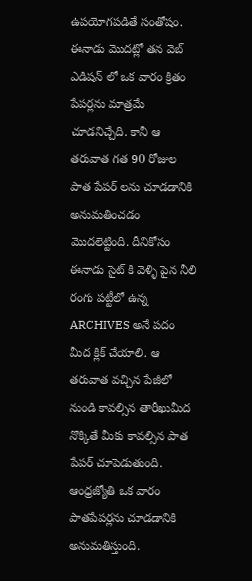ఉపయోగపడితే సంతోషం. ఈనాడు మొదట్లో తన వెబ్ ఎడిషన్ లో ఒక వారం క్రితం పేపర్లను మాత్రమే చూడనిచ్చేది. కానీ ఆ తరువాత గత 90 రోజుల పాత పేపర్ లను చూడడానికి అనుమతించడం మొదలెట్టింది. దీనికోసం ఈనాడు సైట్ కి వెళ్ళి పైన నీలి రంగు పట్టీలో ఉన్న ARCHIVES అనే పదం మీద క్లిక్ చేయాలి. ఆ తరువాత వచ్చిన పేజీలో నుండి కావల్సిన తారీఖుమీద నొక్కితే మీకు కావల్సిన పాత పేపర్ చూపెడుతుంది.
ఆంధ్రజ్యోతి ఒక వారం పాతపేపర్లను చూడడానికి అనుమతిస్తుంది.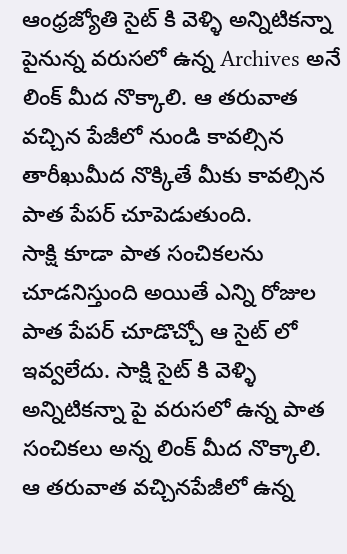ఆంధ్రజ్యోతి సైట్ కి వెళ్ళి అన్నిటికన్నా పైనున్న వరుసలో ఉన్న Archives అనే లింక్ మీద నొక్కాలి. ఆ తరువాత వచ్చిన పేజీలో నుండి కావల్సిన తారీఖుమీద నొక్కితే మీకు కావల్సిన పాత పేపర్ చూపెడుతుంది.
సాక్షి కూడా పాత సంచికలను చూడనిస్తుంది అయితే ఎన్ని రోజుల పాత పేపర్ చూడొచ్చో ఆ సైట్ లో ఇవ్వలేదు. సాక్షి సైట్ కి వెళ్ళి అన్నిటికన్నా పై వరుసలో ఉన్న పాత సంచికలు అన్న లింక్ మీద నొక్కాలి. ఆ తరువాత వచ్చినపేజీలో ఉన్న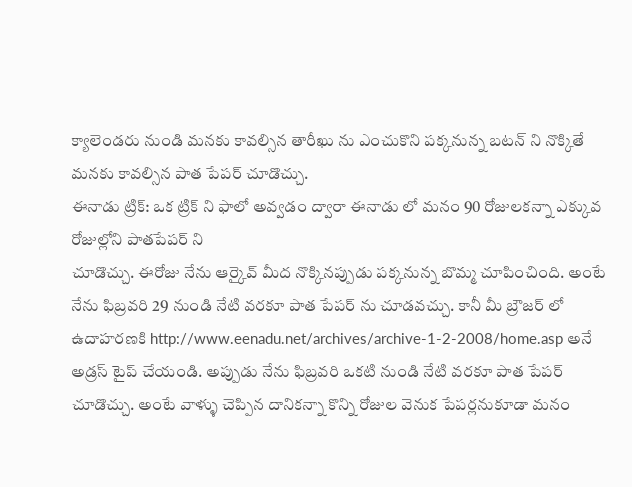క్యాలెండరు నుండి మనకు కావల్సిన తారీఖు ను ఎంచుకొని పక్కనున్న బటన్ ని నొక్కితే మనకు కావల్సిన పాత పేపర్ చూడొచ్చు.
ఈనాడు ట్రిక్: ఒక ట్రిక్ ని ఫాలో అవ్వడం ద్వారా ఈనాడు లో మనం 90 రోజులకన్నా ఎక్కువ రోజుల్లోని పాతపేపర్ ని
చూడొచ్చు. ఈరోజు నేను ఆర్కైవ్ మీద నొక్కినప్పుడు పక్కనున్న బొమ్మ చూపించింది. అంటే నేను ఫిబ్రవరి 29 నుండి నేటి వరకూ పాత పేపర్ ను చూడవచ్చు. కానీ మీ బ్రౌజర్ లో ఉదాహరణకి http://www.eenadu.net/archives/archive-1-2-2008/home.asp అనే అడ్రస్ టైప్ చేయండి. అప్పుడు నేను ఫిబ్రవరి ఒకటి నుండి నేటి వరకూ పాత పేపర్ చూడొచ్చు. అంటే వాళ్ళు చెప్పిన దానికన్నా కొన్ని రోజుల వెనుక పేపర్లనుకూడా మనం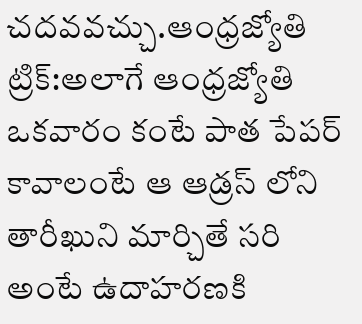చదవవచ్చు.ఆంధ్రజ్యోతి ట్రిక్:అలాగే ఆంధ్రజ్యోతి ఒకవారం కంటే పాత పేపర్ కావాలంటే ఆ ఆడ్రస్ లోని తారీఖుని మార్చితే సరి అంటే ఉదాహరణకి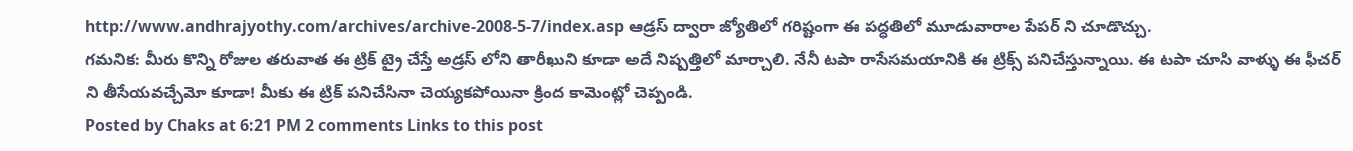http://www.andhrajyothy.com/archives/archive-2008-5-7/index.asp ఆడ్రస్ ద్వారా జ్యోతిలో గరిష్టంగా ఈ పద్ధతిలో మూడువారాల పేపర్ ని చూడొచ్చు.
గమనిక: మీరు కొన్ని రోజుల తరువాత ఈ ట్రిక్ ట్రై చేస్తే అడ్రస్ లోని తారీఖుని కూడా అదే నిష్పత్తిలో మార్చాలి. నేనీ టపా రాసేసమయానికి ఈ ట్రిక్స్ పనిచేస్తున్నాయి. ఈ టపా చూసి వాళ్ళు ఈ ఫీచర్ ని తీసేయవచ్చేమో కూడా! మీకు ఈ ట్రిక్ పనిచేసినా చెయ్యకపోయినా క్రింద కామెంట్లో చెప్పండి.
Posted by Chaks at 6:21 PM 2 comments Links to this post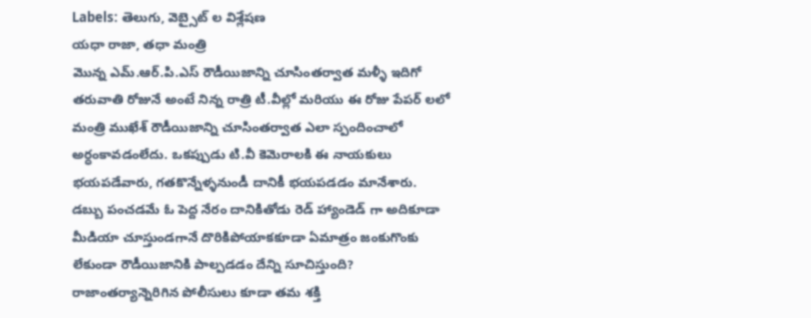Labels: తెలుగు, వెబ్సైట్ ల విశ్లేషణ
యధా రాజా, తధా మంత్రి
మొన్న ఎమ్.ఆర్.పి.ఎస్ రౌడీయిజాన్ని చూసింతర్వాత మళ్ళీ ఇదిగో తరువాతి రోజునే అంటే నిన్న రాత్రి టీ.వీల్లో మరియు ఈ రోజు పేపర్ లలో మంత్రి ముఖేశ్ రౌడీయిజాన్ని చూసింతర్వాత ఎలా స్పందించాలో అర్ధంకావడంలేదు. ఒకప్పుడు టి.వీ కెమెరాలకి ఈ నాయకులు భయపడేవారు, గతకొన్నేళ్ళనుండీ దానికీ భయపడడం మానేశారు. డబ్బు పంచడమే ఓ పెద్ద నేరం దానికితోడు రెడ్ హ్యాండెడ్ గా అదికూడా మీడియా చూస్తుండగానే దొరికిపోయాకకూడా ఏమాత్రం జంకుగొంకు లేకుండా రౌడీయిజానికి పాల్పడడం దేన్ని సూచిస్తుంది? రాజాంతర్యాన్నెరిగిన పోలీసులు కూడా తమ శక్తి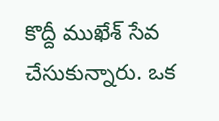కొద్దీ ముఖేశ్ సేవ చేసుకున్నారు. ఒక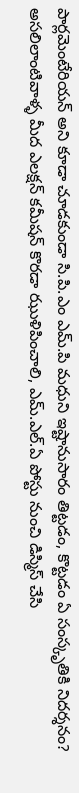పార్లమెంటేరియన్ అని కూడా చూడకుండా సి.పి.ఎం ఎమ్.పి మధుని ఇష్టానుసారం తిట్టడం, కొట్టడం ఏ సంస్కృతికి నిదర్శనం? అసలిలాంటివాళ్ళ మీద ఎలక్షన్ కమీషన్ కొరడా ఝుళిపించాలి, ఎమ్.ఎల్.ఏ పోస్టు నుంచి డిస్మిస్ చేసి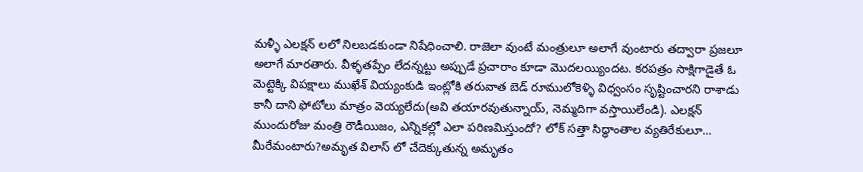మళ్ళీ ఎలక్షన్ లలో నిలబడకుండా నిషేధించాలి. రాజెలా వుంటే మంత్రులూ అలాగే వుంటారు తద్వారా ప్రజలూ అలాగే మారతారు. వీళ్ళతప్పేం లేదన్నట్టు అప్పుడే ప్రచారాం కూడా మొదలయ్యిందట. కరపత్రం సాక్షిగాడైతే ఓ మెట్టెక్కి విపక్షాలు ముఖేశ్ వియ్యంకుడి ఇంట్లోకి తరువాత బెడ్ రూములోకెళ్ళి విధ్వంసం సృష్టించారని రాశాడు కానీ దాని ఫోటోలు మాత్రం వెయ్యలేదు(అవి తయారవుతున్నాయ్, నెమ్మదిగా వస్తాయిలేండి). ఎలక్షన్ ముందురోజు మంత్రి రౌడీయిజం, ఎన్నికల్లో ఎలా పరిణమిస్తుందో? లోక్ సత్తా సిద్ధాంతాల వ్యతిరేకులూ... మీరేమంటారు?అమృత విలాస్ లో చేదెక్కుతున్న అమృతం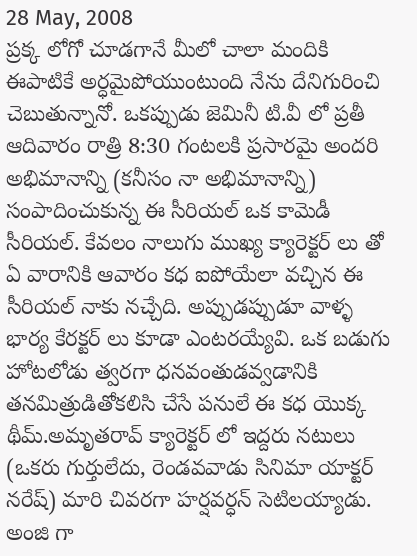28 May, 2008
ప్రక్క లోగో చూడగానే మీలో చాలా మందికి ఈపాటికే అర్ధమైపోయుంటుంది నేను దేనిగురించి చెబుతున్నానో. ఒకప్పుడు జెమినీ టి.వీ లో ప్రతీ ఆదివారం రాత్రి 8:30 గంటలకి ప్రసారమై అందరి అభిమానాన్ని (కనీసం నా అభిమానాన్ని) సంపాదించుకున్న ఈ సీరియల్ ఒక కామెడీ సీరియల్. కేవలం నాలుగు ముఖ్య క్యారెక్టర్ లు తో ఏ వారానికి ఆవారం కధ ఐపోయేలా వచ్చిన ఈ సీరియల్ నాకు నచ్చేది. అప్పుడప్పుడూ వాళ్ళ భార్య కేరక్టర్ లు కూడా ఎంటరయ్యేవి. ఒక బడుగు హోటలోడు త్వరగా ధనవంతుడవ్వడానికి తనమిత్రుడితోకలిసి చేసే పనులే ఈ కధ యొక్క థీమ్.అమృతరావ్ క్యారెక్టర్ లో ఇద్దరు నటులు (ఒకరు గుర్తులేదు, రెండవవాడు సినిమా యాక్టర్ నరేష్) మారి చివరగా హర్షవర్ధన్ సెటిలయ్యాడు.
అంజి గా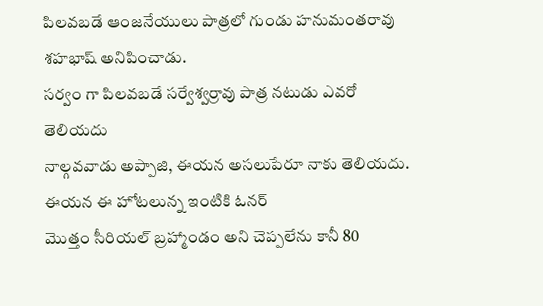పిలవబడే ఆంజనేయులు పాత్రలో గుండు హనుమంతరావు శహభాష్ అనిపించాడు.
సర్వం గా పిలవబడే సర్వేశ్వర్రావు పాత్ర నటుడు ఎవరో తెలియదు
నాల్గవవాడు అప్పాజి, ఈయన అసలుపేరూ నాకు తెలియదు. ఈయన ఈ హోటలున్న ఇంటికి ఓనర్
మొత్తం సీరియల్ బ్రహ్మాండం అని చెప్పలేను కానీ 80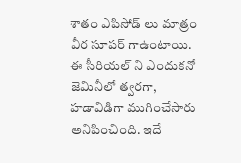శాతం ఎపిసోడ్ లు మాత్రం వీర సూపర్ గాఉంటాయి. ఈ సీరియల్ ని ఎందుకనో జెమినీలో త్వరగా, హడావిడిగా ముగించేసారు అనిపించింది. ఇదే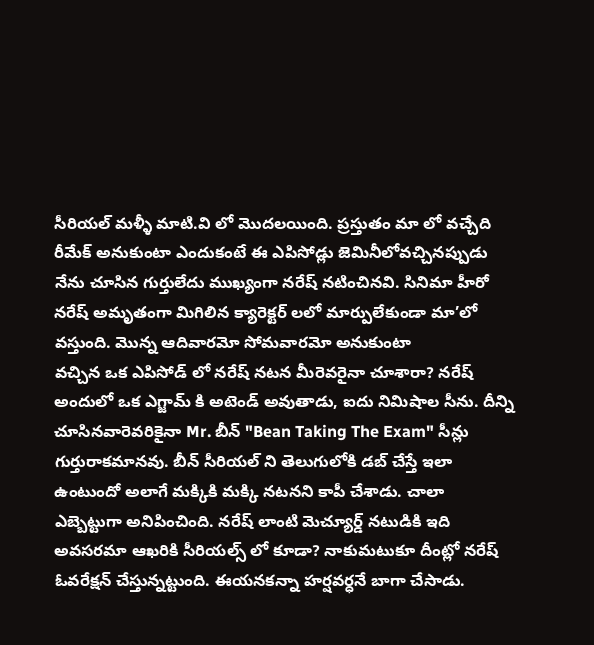సీరియల్ మళ్ళీ మాటి.వి లో మొదలయింది. ప్రస్తుతం మా లో వచ్చేది రీమేక్ అనుకుంటా ఎందుకంటే ఈ ఎపిసోడ్లు జెమినీలోవచ్చినప్పుడు నేను చూసిన గుర్తులేదు ముఖ్యంగా నరేష్ నటించినవి. సినిమా హీరో నరేష్ అమృతంగా మిగిలిన క్యారెక్టర్ లలో మార్పులేకుండా మా’లో వస్తుంది. మొన్న ఆదివారమో సోమవారమో అనుకుంటా
వచ్చిన ఒక ఎపిసోడ్ లో నరేష్ నటన మీరెవరైనా చూశారా? నరేష్ అందులో ఒక ఎగ్జామ్ కి అటెండ్ అవుతాడు, ఐదు నిమిషాల సీను. దీన్ని చూసినవారెవరికైనా Mr. బీన్ "Bean Taking The Exam" సీన్లు గుర్తురాకమానవు. బీన్ సీరియల్ ని తెలుగులోకి డబ్ చేస్తే ఇలా ఉంటుందో అలాగే మక్కికి మక్కి నటనని కాపీ చేశాడు. చాలా ఎబ్బెట్టుగా అనిపించింది. నరేష్ లాంటి మెచ్యూర్డ్ నటుడికి ఇది అవసరమా ఆఖరికి సీరియల్స్ లో కూడా? నాకుమటుకూ దీంట్లో నరేష్ ఓవరేక్షన్ చేస్తున్నట్టుంది. ఈయనకన్నా హర్షవర్ధనే బాగా చేసాడు.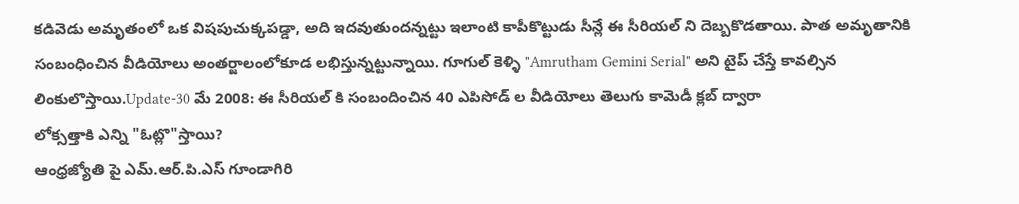కడివెడు అమృతంలో ఒక విషపుచుక్కపడ్డా, అది ఇదవుతుందన్నట్టు ఇలాంటి కాపీకొట్టుడు సీన్లే ఈ సీరియల్ ని దెబ్బకొడతాయి. పాత అమృతానికి సంబంధించిన వీడియోలు అంతర్జాలంలోకూడ లభిస్తున్నట్టున్నాయి. గూగుల్ కెళ్ళి "Amrutham Gemini Serial" అని టైప్ చేస్తే కావల్సిన లింకులొస్తాయి.Update-30 మే 2008: ఈ సీరియల్ కి సంబందించిన 40 ఎపిసోడ్ ల వీడియోలు తెలుగు కామెడీ క్లబ్ ద్వారా
లోక్సత్తాకి ఎన్ని "ఓట్లొ"స్తాయి?
ఆంధ్రజ్యోతి పై ఎమ్.ఆర్.పి.ఎస్ గూండాగిరి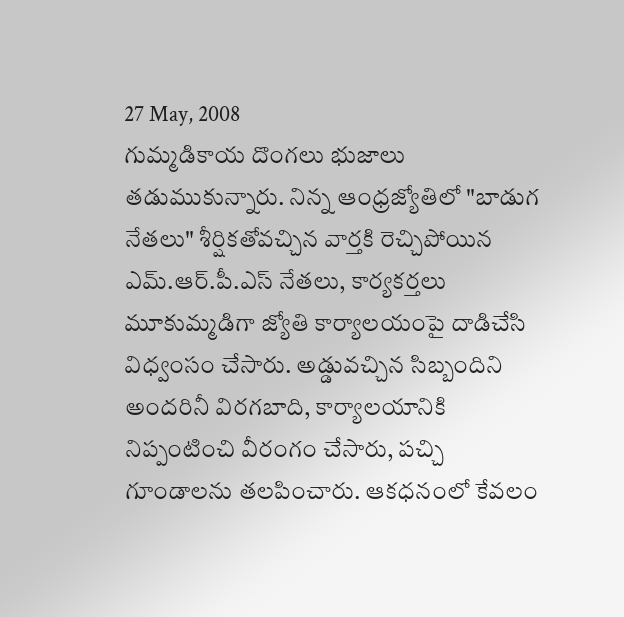27 May, 2008
గుమ్మడికాయ దొంగలు భుజాలు తడుముకున్నారు. నిన్న ఆంధ్రజ్యోతిలో "బాడుగ నేతలు" శీర్షికతోవచ్చిన వార్తకి రెచ్చిపోయిన ఎమ్.ఆర్.పీ.ఎస్ నేతలు, కార్యకర్తలు మూకుమ్మడిగా జ్యోతి కార్యాలయంపై దాడిచేసి విధ్వంసం చేసారు. అడ్డువచ్చిన సిబ్బందిని అందరినీ విరగబాది, కార్యాలయానికి నిప్పంటించి వీరంగం చేసారు, పచ్చి గూండాలను తలపించారు. ఆకధనంలో కేవలం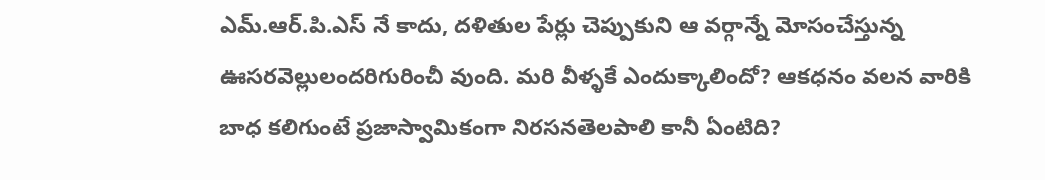ఎమ్.ఆర్.పి.ఎస్ నే కాదు, దళితుల పేర్లు చెప్పుకుని ఆ వర్గాన్నే మోసంచేస్తున్న ఊసరవెల్లులందరిగురించీ వుంది. మరి వీళ్ళకే ఎందుక్కాలిందో? ఆకధనం వలన వారికి బాధ కలిగుంటే ప్రజాస్వామికంగా నిరసనతెలపాలి కానీ ఏంటిది?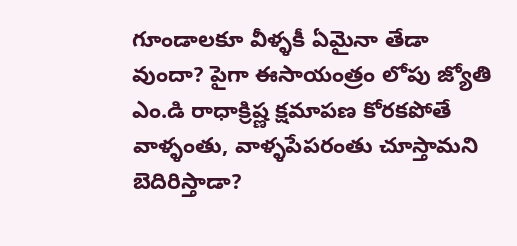గూండాలకూ వీళ్ళకీ ఏమైనా తేడా వుందా? పైగా ఈసాయంత్రం లోపు జ్యోతి ఎం.డి రాధాక్రిష్ణ క్షమాపణ కోరకపోతే వాళ్ళంతు, వాళ్ళపేపరంతు చూస్తామని బెదిరిస్తాడా?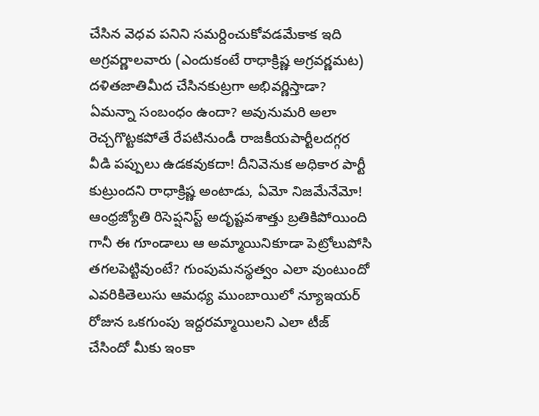చేసిన వెధవ పనిని సమర్దించుకోవడమేకాక ఇది అగ్రవర్ణాలవారు (ఎందుకంటే రాధాక్రిష్ణ అగ్రవర్ణమట) దళితజాతిమీద చేసినకుట్రగా అభివర్ణిస్తాడా? ఏమన్నా సంబంధం ఉందా? అవునుమరి అలా రెచ్చగొట్టకపోతే రేపటినుండీ రాజకీయపార్టీలదగ్గర వీడి పప్పులు ఉడకవుకదా! దీనివెనుక అధికార పార్టీ కుట్రుందని రాధాక్రిష్ణ అంటాడు, ఏమో నిజమేనేమో! ఆంధ్రజ్యోతి రిసెప్షనిస్ట్ అదృష్టవశాత్తు బ్రతికిపోయింది గానీ ఈ గూండాలు ఆ అమ్మాయినికూడా పెట్రోలుపోసి తగలపెట్టివుంటే? గుంపుమనస్థత్వం ఎలా వుంటుందో ఎవరికితెలుసు ఆమధ్య ముంబాయిలో న్యూఇయర్ రోజున ఒకగుంపు ఇద్దరమ్మాయిలని ఎలా టీజ్ చేసిందో మీకు ఇంకా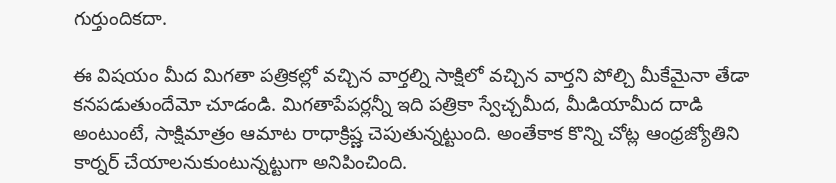గుర్తుందికదా.

ఈ విషయం మీద మిగతా పత్రికల్లో వచ్చిన వార్తల్ని సాక్షిలో వచ్చిన వార్తని పోల్చి మీకేమైనా తేడా కనపడుతుందేమో చూడండి. మిగతాపేపర్లన్నీ ఇది పత్రికా స్వేచ్చమీద, మీడియామీద దాడి అంటుంటే, సాక్షిమాత్రం ఆమాట రాధాక్రిష్ణ చెపుతున్నట్టుంది. అంతేకాక కొన్ని చోట్ల ఆంధ్రజ్యోతిని కార్నర్ చేయాలనుకుంటున్నట్టుగా అనిపించింది.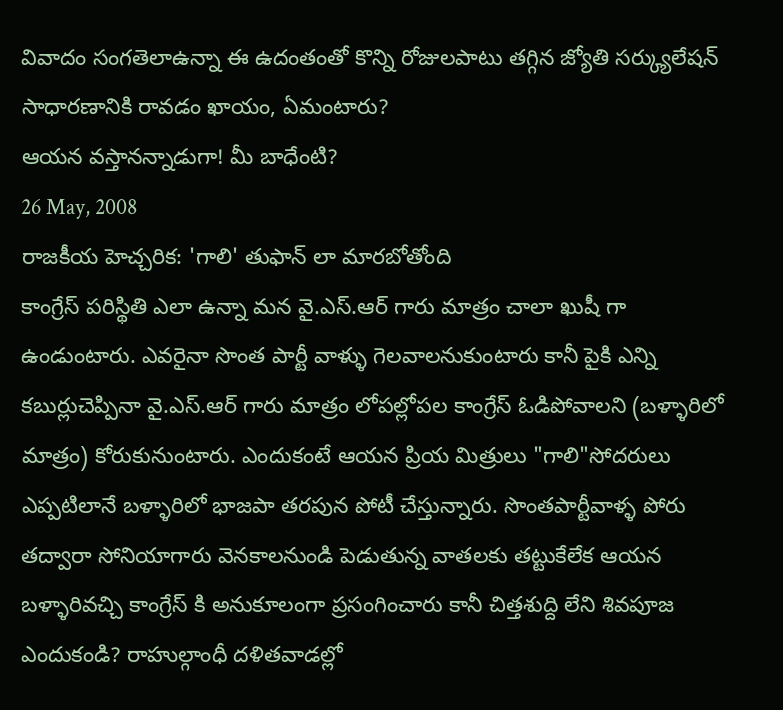వివాదం సంగతెలాఉన్నా ఈ ఉదంతంతో కొన్ని రోజులపాటు తగ్గిన జ్యోతి సర్క్యులేషన్ సాధారణానికి రావడం ఖాయం, ఏమంటారు?
ఆయన వస్తానన్నాడుగా! మీ బాధేంటి?
26 May, 2008
రాజకీయ హెచ్చరిక: 'గాలి' తుఫాన్ లా మారబోతోంది
కాంగ్రేస్ పరిస్థితి ఎలా ఉన్నా మన వై.ఎస్.ఆర్ గారు మాత్రం చాలా ఖుషీ గా ఉండుంటారు. ఎవరైనా సొంత పార్టీ వాళ్ళు గెలవాలనుకుంటారు కానీ పైకి ఎన్ని కబుర్లుచెప్పినా వై.ఎస్.ఆర్ గారు మాత్రం లోపల్లోపల కాంగ్రేస్ ఓడిపోవాలని (బళ్ళారిలో మాత్రం) కోరుకునుంటారు. ఎందుకంటే ఆయన ప్రియ మిత్రులు "గాలి"సోదరులు ఎప్పటిలానే బళ్ళారిలో భాజపా తరపున పోటీ చేస్తున్నారు. సొంతపార్టీవాళ్ళ పోరు తద్వారా సోనియాగారు వెనకాలనుండి పెడుతున్న వాతలకు తట్టుకేలేక ఆయన బళ్ళారివచ్చి కాంగ్రేస్ కి అనుకూలంగా ప్రసంగించారు కానీ చిత్తశుద్ది లేని శివపూజ ఎందుకండి? రాహుల్గాంధీ దళితవాడల్లో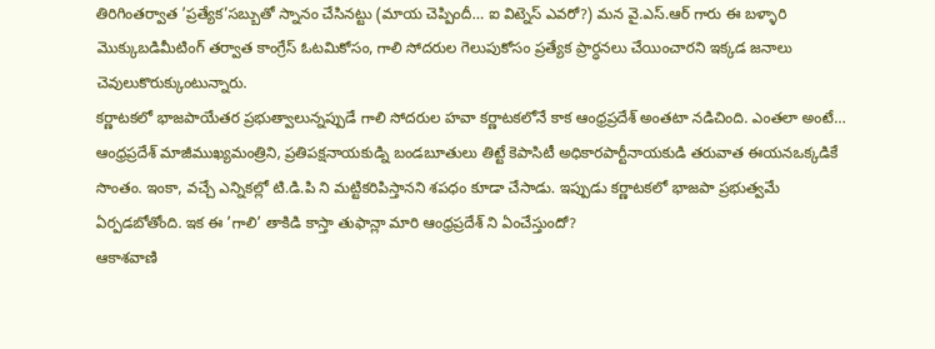తిరిగింతర్వాత ’ప్రత్యేక’సబ్బుతో స్నానం చేసినట్టు (మాయ చెప్పిందీ... ఐ విట్నెస్ ఎవరో?) మన వై.ఎస్.ఆర్ గారు ఈ బళ్ళారి మొక్కుబడిమీటింగ్ తర్వాత కాంగ్రేస్ ఓటమికోసం, గాలి సోదరుల గెలుపుకోసం ప్రత్యేక ప్రార్ధనలు చేయించారని ఇక్కడ జనాలు చెవులుకొరుక్కుంటున్నారు.
కర్ణాటకలో భాజపాయేతర ప్రభుత్వాలున్నప్పుడే గాలి సోదరుల హవా కర్ణాటకలోనే కాక ఆంధ్రప్రదేశ్ అంతటా నడిచింది. ఎంతలా అంటే... ఆంధ్రప్రదేశ్ మాజీముఖ్యమంత్రిని, ప్రతిపక్షనాయకుడ్ని బండబూతులు తిట్టే కెపాసిటీ అధికారపార్టీనాయకుడి తరువాత ఈయనఒక్కడికే సొంతం. ఇంకా, వచ్చే ఎన్నికల్లో టి.డి.పి ని మట్టికరిపిస్తానని శపధం కూడా చేసాడు. ఇప్పుడు కర్ణాటకలో భాజపా ప్రభుత్వమే ఏర్పడబోతోంది. ఇక ఈ ’గాలి’ తాకిడి కాస్తా తుఫాన్లా మారి ఆంధ్రప్రదేశ్ ని ఏంచేస్తుందో?
ఆకాశవాణి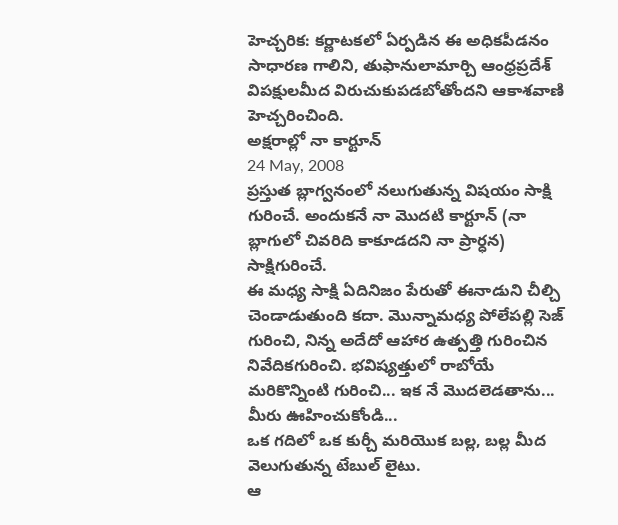హెచ్చరిక: కర్ణాటకలో ఏర్పడిన ఈ అధికపీడనం సాధారణ గాలిని, తుఫానులామార్చి ఆంధ్రప్రదేశ్ విపక్షులమీద విరుచుకుపడబోతోందని ఆకాశవాణి హెచ్చరించింది.
అక్షరాల్లో నా కార్టూన్
24 May, 2008
ప్రస్తుత బ్లాగ్వనంలో నలుగుతున్న విషయం సాక్షి గురించే. అందుకనే నా మొదటి కార్టూన్ (నా బ్లాగులో చివరిది కాకూడదని నా ప్రార్ధన) సాక్షిగురించే.
ఈ మధ్య సాక్షి ఏదినిజం పేరుతో ఈనాడుని చీల్చి చెండాడుతుంది కదా. మొన్నామధ్య పోలేపల్లి సెజ్ గురించి, నిన్న అదేదో ఆహార ఉత్పత్తి గురించిన నివేదికగురించి. భవిష్యత్తులో రాబోయే మరికొన్నింటి గురించి... ఇక నే మొదలెడతాను... మీరు ఊహించుకోండి...
ఒక గదిలో ఒక కుర్చీ మరియొక బల్ల, బల్ల మీద వెలుగుతున్న టేబుల్ లైటు.
ఆ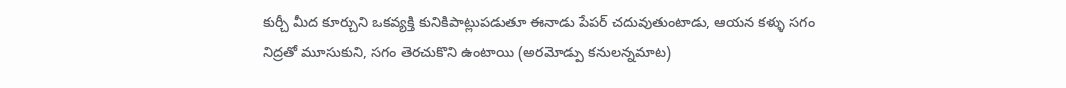కుర్చీ మీద కూర్చుని ఒకవ్యక్తి కునికిపాట్లుపడుతూ ఈనాడు పేపర్ చదువుతుంటాడు, ఆయన కళ్ళు సగం నిద్రతో మూసుకుని, సగం తెరచుకొని ఉంటాయి (అరమోడ్పు కనులన్నమాట)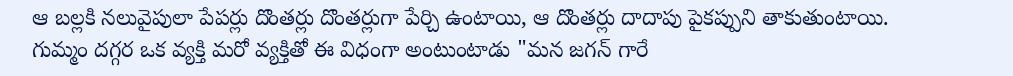ఆ బల్లకి నలువైపులా పేపర్లు దొంతర్లు దొంతర్లుగా పేర్చి ఉంటాయి, ఆ దొంతర్లు దాదాపు పైకప్పుని తాకుతుంటాయి.
గుమ్మం దగ్గర ఒక వ్యక్తి మరో వ్యక్తితో ఈ విధంగా అంటుంటాడు "మన జగన్ గారే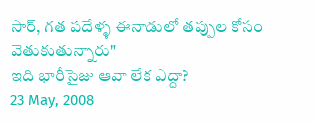సార్, గత పదేళ్ళ ఈనాడులో తప్పుల కోసం వెతుకుతున్నారు"
ఇది భారీసైజు ఆవా లేక ఎద్దా?
23 May, 2008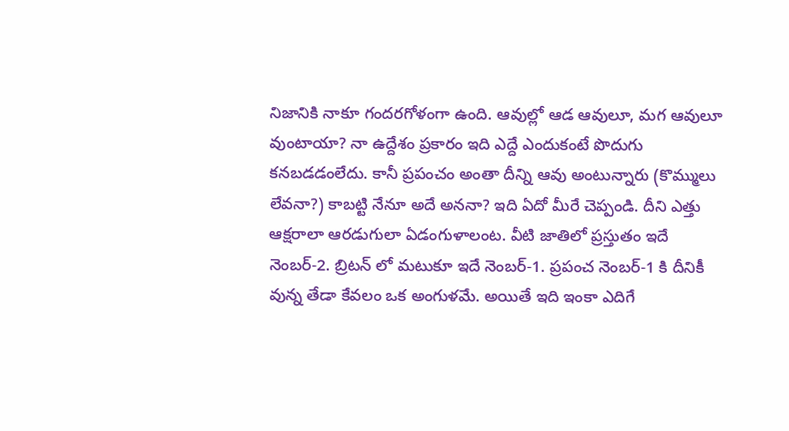నిజానికి నాకూ గందరగోళంగా ఉంది. ఆవుల్లో ఆడ ఆవులూ, మగ ఆవులూ వుంటాయా? నా ఉద్దేశం ప్రకారం ఇది ఎద్దే ఎందుకంటే పొదుగు కనబడడంలేదు. కానీ ప్రపంచం అంతా దీన్ని ఆవు అంటున్నారు (కొమ్ములు లేవనా?) కాబట్టి నేనూ అదే అననా? ఇది ఏదో మీరే చెప్పండి. దీని ఎత్తు ఆక్షరాలా ఆరడుగులా ఏడంగుళాలంట. వీటి జాతిలో ప్రస్తుతం ఇదే నెంబర్-2. బ్రిటన్ లో మటుకూ ఇదే నెంబర్-1. ప్రపంచ నెంబర్-1 కి దీనికీ వున్న తేడా కేవలం ఒక అంగుళమే. అయితే ఇది ఇంకా ఎదిగే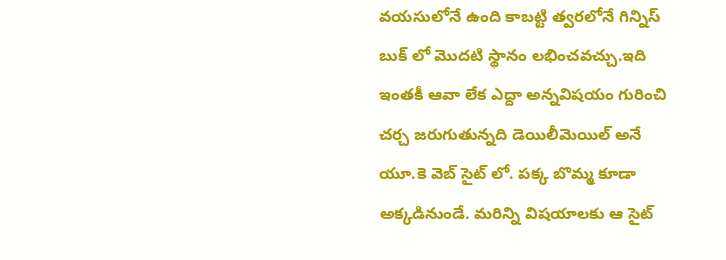వయసులోనే ఉంది కాబట్టి త్వరలోనే గిన్నిస్ బుక్ లో మొదటి స్థానం లభించవచ్చు.ఇది ఇంతకీ ఆవా లేక ఎద్దా అన్నవిషయం గురించి చర్చ జరుగుతున్నది డెయిలీమెయిల్ అనే యూ.కె వెబ్ సైట్ లో. పక్క బొమ్మ కూడా అక్కడినుండే. మరిన్ని విషయాలకు ఆ సైట్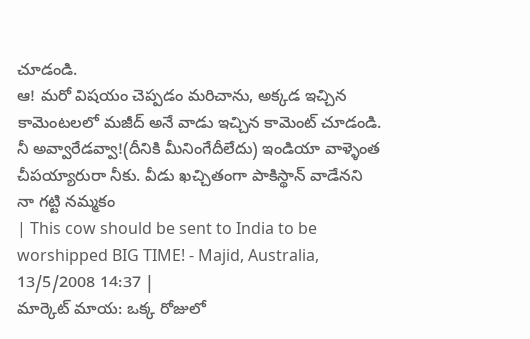చూడండి.
ఆ! మరో విషయం చెప్పడం మరిచాను, అక్కడ ఇచ్చిన కామెంటలలో మజీద్ అనే వాడు ఇచ్చిన కామెంట్ చూడండి. నీ అవ్వారేడవ్వా!(దీనికి మీనింగేదీలేదు) ఇండియా వాళ్ళెంత చీపయ్యారురా నీకు. వీడు ఖచ్చితంగా పాకిస్థాన్ వాడేనని నా గట్టి నమ్మకం
| This cow should be sent to India to be worshipped BIG TIME! - Majid, Australia, 13/5/2008 14:37 |
మార్కెట్ మాయ: ఒక్క రోజులో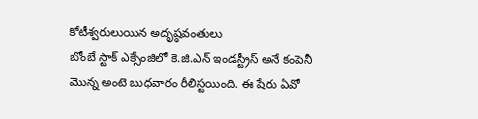కోటీశ్వరులుయిన అదృష్ఠవంతులు
బోంబే స్టాక్ ఎక్సేంజిలో కె.జి.ఎన్ ఇండస్ట్రీస్ అనే కంపెనీ మొన్న అంటె బుధవారం రీలిస్టయింది. ఈ షేరు ఏవో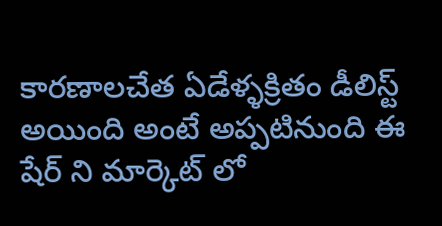కారణాలచేత ఏడేళ్ళక్రితం డీలిస్ట్ అయింది అంటే అప్పటినుంది ఈ షేర్ ని మార్కెట్ లో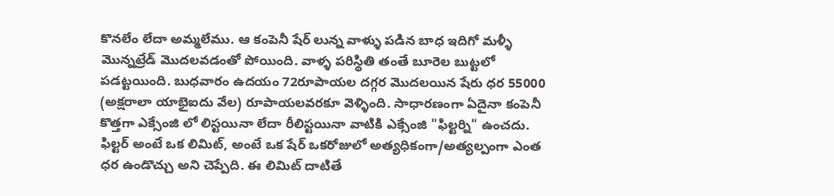కొనలేం లేదా అమ్మలేము. ఆ కంపెనీ షేర్ లున్న వాళ్ళు పడిన బాధ ఇదిగో మళ్ళీ మొన్నట్రేడ్ మొదలవడంతో పోయింది. వాళ్ళ పరిస్థితి తంతే బూరెల బుట్టలో పడట్టయింది. బుధవారం ఉదయం 72రూపాయల దగ్గర మొదలయిన షేరు ధర 55000 (అక్షరాలా యాభైఐదు వేల) రూపాయలవరకూ వెళ్ళింది. సాధారణంగా ఏదైనా కంపెనీ కొత్తగా ఎక్సేంజి లో లిస్టయినా లేదా రీలిస్టయినా వాటికి ఎక్సేంజి "ఫిల్టర్ని" ఉంచదు. ఫిల్టర్ అంటే ఒక లిమిట్, అంటే ఒక షేర్ ఒకరోజులో అత్యధికంగా/అత్యల్పంగా ఎంత ధర ఉండొచ్చు అని చెప్పేది. ఈ లిమిట్ దాటితే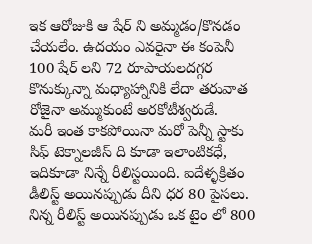ఇక ఆరోజుకి ఆ షేర్ ని అమ్మడం/కొనడం చేయలేం. ఉదయం ఎవరైనా ఈ కంపెనీ 100 షేర్ లని 72 రూపాయలదగ్గర కొనుక్కున్నా మధ్యాహ్నానికి లేదా తరువాత రోజైనా అమ్ముకుంటే అరకోటీశ్వరుడే.
మరీ ఇంత కాకపోయినా మరో పెన్నీ స్టాకు సిఫ్ టెక్నాలజీస్ ది కూడా ఇలాంటికధే, ఇదికూడా నిన్నే రీలిస్టయింది. ఐదేళ్ళక్రితం డీలిస్ట్ అయినప్పుడు దీని ధర 80 పైసలు. నిన్న రీలిస్ట్ అయినప్పుడు ఒక టైం లో 800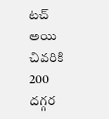టచ్ అయి చివరికి 200 దగ్గర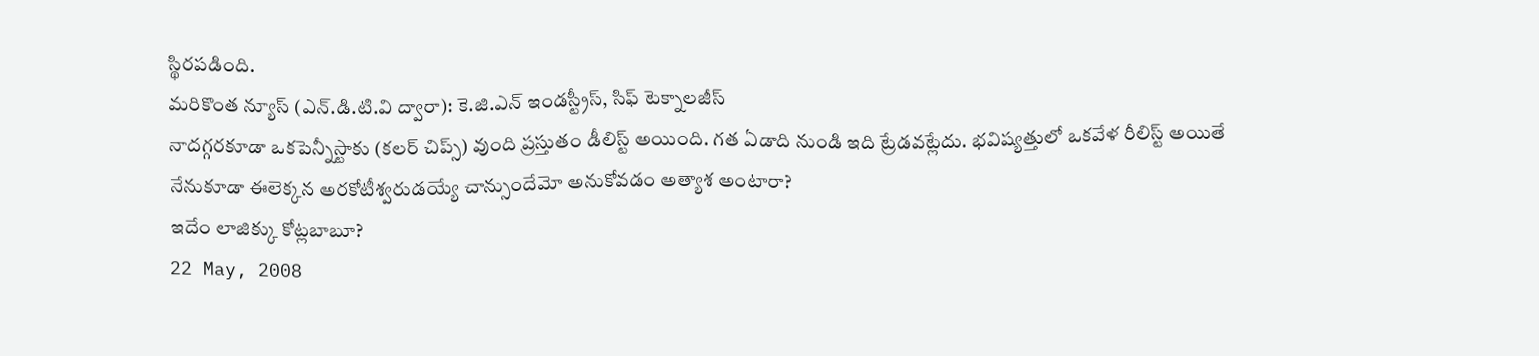స్థిరపడింది.
మరికొంత న్యూస్ (ఎన్.డి.టి.వి ద్వారా): కె.జి.ఎన్ ఇండస్ట్రీస్, సిఫ్ టెక్నాలజీస్
నాదగ్గరకూడా ఒకపెన్నీస్టాకు (కలర్ చిప్స్) వుంది ప్రస్తుతం డీలిస్ట్ అయింది. గత ఏడాది నుండి ఇది ట్రేడవట్లేదు. భవిష్యత్తులో ఒకవేళ రీలిస్ట్ అయితే నేనుకూడా ఈలెక్కన అరకోటీశ్వరుడయ్యే చాన్సుందేమో అనుకోవడం అత్యాశ అంటారా?
ఇదేం లాజిక్కు కోట్లబాబూ?
22 May, 2008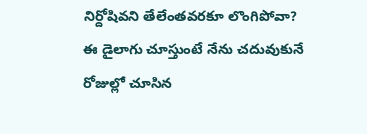నిర్దోషివని తేలేంతవరకూ లొంగిపోవా? ఈ డైలాగు చూస్తుంటే నేను చదువుకునే రోజుల్లో చూసిన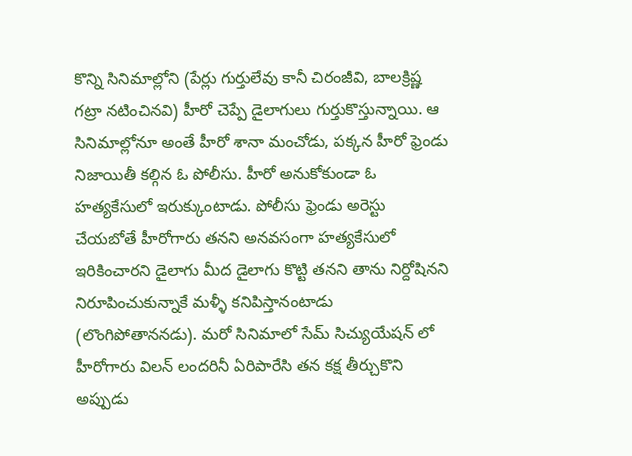కొన్ని సినిమాల్లోని (పేర్లు గుర్తులేవు కానీ చిరంజీవి, బాలక్రిష్ణ గట్రా నటించినవి) హీరో చెప్పే డైలాగులు గుర్తుకొస్తున్నాయి. ఆ సినిమాల్లోనూ అంతే హీరో శానా మంచోడు, పక్కన హీరో ఫ్రెండు నిజాయితీ కల్గిన ఓ పోలీసు. హీరో అనుకోకుండా ఓ హత్యకేసులో ఇరుక్కుంటాడు. పోలీసు ఫ్రెండు అరెస్టు చేయబోతే హీరోగారు తనని అనవసంగా హత్యకేసులో ఇరికించారని డైలాగు మీద డైలాగు కొట్టి తనని తాను నిర్దోషినని నిరూపించుకున్నాకే మళ్ళీ కనిపిస్తానంటాడు (లొంగిపోతాననడు). మరో సినిమాలో సేమ్ సిచ్యుయేషన్ లో హీరోగారు విలన్ లందరినీ ఏరిపారేసి తన కక్ష తీర్చుకొని అప్పుడు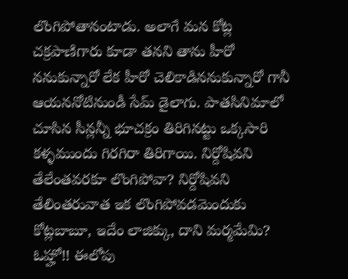లొంగిపోతానంటాడు. అలాగే మన కోట్ల చక్రపాణిగారు కూడా తనని తాను హీరో ననుకున్నారో లేక హీరో చెలికాడిననుకున్నారో గానీ ఆయననోటినుండీ సేమ్ డైలాగు. పాతసినిమాలో చూసిన సీన్లన్నీ భూచక్రం తిరిగినట్టు ఒక్కసారి కళ్ళముందు గిరగిరా తిరిగాయి. నిర్దోషివని తేలేంతవరకూ లొంగిపోవా? నిర్దోషివని తేలింతరువాత ఇక లొంగిపోవడమెందుకు కోట్లబాబూ, ఇదేం లాజిక్కు, దాని మర్మమేమి? ఓహ్హో!! ఈలోపు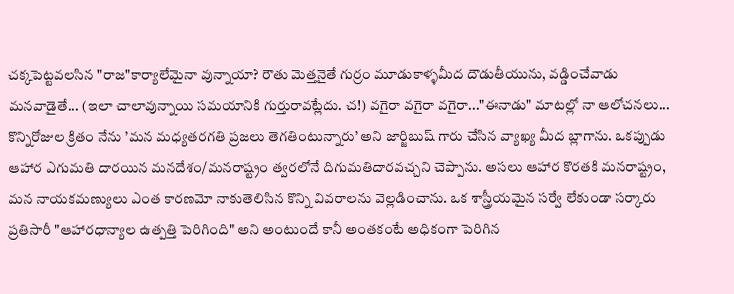చక్కపెట్టవలసిన "రాజ"కార్యాలేమైనా వున్నాయా? రౌతు మెత్తనైతే గుర్రం మూడుకాళ్ళమీద దౌడుతీయును, వడ్డించేవాడు మనవాడైతే... (ఇలా చాలావున్నాయి సమయానికి గుర్తురావట్లేదు. చ!) వగైరా వగైరా వగైరా..."ఈనాడు" మాటల్లో నా ఆలోచనలు...
కొన్నిరోజుల క్రితం నేను ’మన మధ్యతరగతి ప్రజలు తెగతింటున్నారు’ అని జార్జిబుష్ గారు చేసిన వ్యాఖ్య మీద బ్లాగాను. ఒకప్పుడు ఆహార ఎగుమతి దారయిన మనదేశం/మనరాష్ట్రం త్వరలోనే దిగుమతిదారవచ్చని చెప్పాను. అసలు ఆహార కొరతకి మనరాష్ట్రం, మన నాయకమణ్యులు ఎంత కారణమో నాకుతెలిసిన కొన్ని వివరాలను వెల్లడించాను. ఒక శాస్త్రీయమైన సర్వే లేకుండా సర్కారు ప్రతిసారీ "ఆహారధాన్యాల ఉత్పత్తి పెరిగింది" అని అంటుందే కానీ అంతకంటే అధికంగా పెరిగిన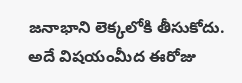జనాభాని లెక్కలోకి తీసుకోదు. అదే విషయంమీద ఈరోజు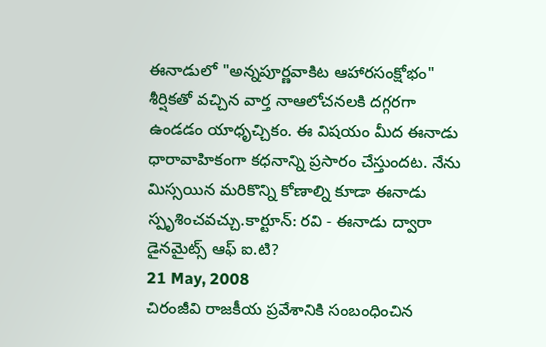ఈనాడులో "అన్నపూర్ణవాకిట ఆహారసంక్షోభం" శీర్షికతో వచ్చిన వార్త నాఆలోచనలకి దగ్గరగా ఉండడం యాధృచ్చికం. ఈ విషయం మీద ఈనాడు ధారావాహికంగా కధనాన్ని ప్రసారం చేస్తుందట. నేను మిస్సయిన మరికొన్ని కోణాల్ని కూడా ఈనాడు స్పృశించవచ్చు.కార్టూన్: రవి - ఈనాడు ద్వారా
డైనమైట్స్ ఆఫ్ ఐ.టి?
21 May, 2008
చిరంజీవి రాజకీయ ప్రవేశానికి సంబంధించిన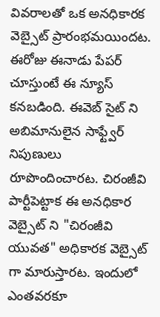వివరాలతో ఒక అనధికారక వెబ్సైట్ ప్రారంభమయిందట. ఈరోజు ఈనాడు పేపర్ చూస్తుంటే ఈ న్యూస్ కనబడింది. ఈవెబ్ సైట్ ని అబిమానులైన సాఫ్ట్వేర్ నిపుణులు రూపొందించారట. చిరంజీవి పార్టీపెట్టాక ఈ అనధికార వెబ్సైట్ ని "చిరంజీవి యువత" అధికారక వెబ్సైట్ గా మారుస్తారట. ఇందులో ఎంతవరకూ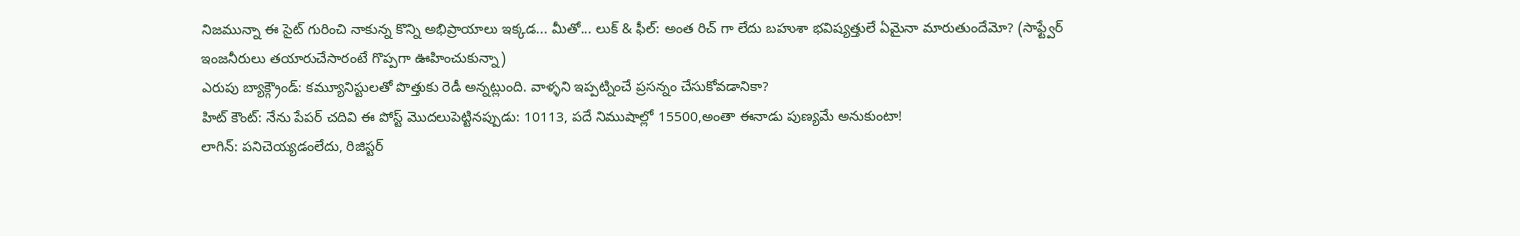నిజమున్నా ఈ సైట్ గురించి నాకున్న కొన్ని అభిప్రాయాలు ఇక్కడ... మీతో... లుక్ & ఫీల్: అంత రిచ్ గా లేదు బహుశా భవిష్యత్తులే ఏమైనా మారుతుందేమో? (సాఫ్ట్వేర్ ఇంజనీరులు తయారుచేసారంటే గొప్పగా ఊహించుకున్నా)
ఎరుపు బ్యాక్గ్రౌండ్: కమ్యూనిస్టులతో పొత్తుకు రెడీ అన్నట్లుంది. వాళ్ళని ఇప్పట్నించే ప్రసన్నం చేసుకోవడానికా?
హిట్ కౌంట్: నేను పేపర్ చదివి ఈ పోస్ట్ మొదలుపెట్టినప్పుడు: 10113, పదే నిముషాల్లో 15500,అంతా ఈనాడు పుణ్యమే అనుకుంటా!
లాగిన్: పనిచెయ్యడంలేదు, రిజిస్టర్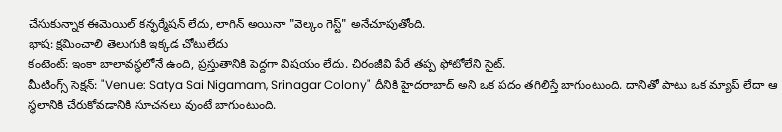చేసుకున్నాక ఈమెయిల్ కన్ఫర్మేషన్ లేదు, లాగిన్ అయినా "వెల్కం గెస్ట్" అనేచూపుతోంది.
భాష: క్షమించాలి తెలుగుకి ఇక్కడ చోటులేదు
కంటెంట్: ఇంకా బాలావస్థలోనే ఉంది, ప్రస్తుతానికి పెద్దగా విషయం లేదు. చిరంజీవి పేరే తప్ప ఫోటోలేని సైట్.
మీటింగ్స్ సెక్షన్: "Venue: Satya Sai Nigamam, Srinagar Colony" దీనికి హైదరాబాద్ అని ఒక పదం తగిలిస్తే బాగుంటుంది. దానితో పాటు ఒక మ్యాప్ లేదా ఆ స్థలానికి చేరుకోవడానికి సూచనలు వుంటే బాగుంటుంది.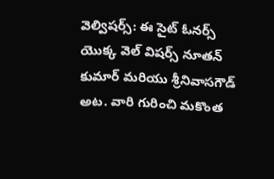వెల్విషర్స్: ఈ సైట్ ఓనర్స్ యొక్క వెల్ విషర్స్ నూతన్ కుమార్ మరియు శ్రీనివాసగౌడ్ అట. వారి గురించి మకొంత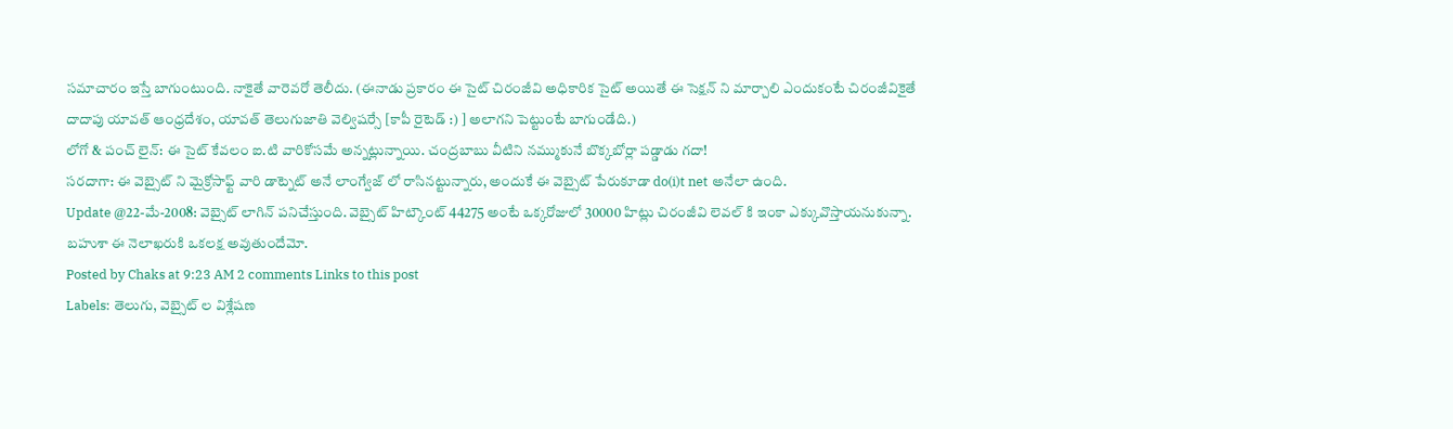సమాచారం ఇస్తే బాగుంటుంది. నాకైతే వారెవరో తెలీదు. (ఈనాడు ప్రకారం ఈ సైట్ చిరంజీవి అధికారిక సైట్ అయితే ఈ సెక్షన్ ని మార్చాలి ఎందుకంటే చిరంజీవికైతే దాదాపు యావత్ ఆంధ్రదేశం, యావత్ తెలుగుజాతి వెల్విషర్సే [కాపీ రైటెడ్ :) ] అలాగని పెట్టుంటే బాగుండేది.)
లోగో & పంచ్ లైన్: ఈ సైట్ కేవలం ఐ.టి వారికోసమే అన్నట్లున్నాయి. చంద్రబాబు వీటిని నమ్ముకునే బొక్కబోర్లా పడ్డాడు గదా!
సరదాగా: ఈ వెబ్సైట్ ని మైక్రోసాఫ్ట్ వారి డాట్నెట్ అనే లాంగ్వేజ్ లో రాసినట్టున్నారు, అందుకే ఈ వెబ్సైట్ పేరుకూడా do(i)t net అనేలా ఉంది.
Update @22-మే-2008: వెబ్సైట్ లాగిన్ పనిచేస్తుంది. వెబ్సైట్ హిట్కౌంట్ 44275 అంటే ఒక్కరోజులో 30000 హిట్లు చిరంజీవి లెవల్ కి ఇంకా ఎక్కువొస్తాయనుకున్నా. బహుశా ఈ నెలాఖరుకి ఒకలక్ష అవుతుందేమో.
Posted by Chaks at 9:23 AM 2 comments Links to this post
Labels: తెలుగు, వెబ్సైట్ ల విశ్లేషణ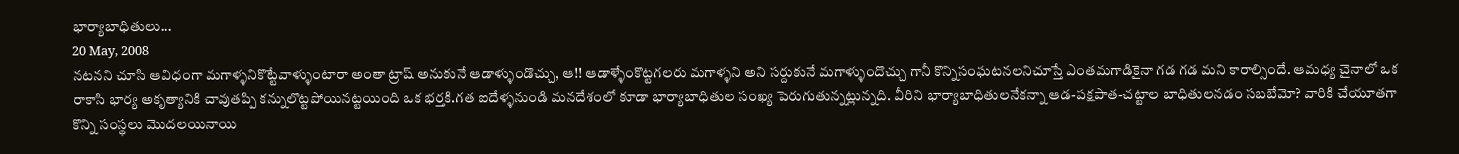భార్యాబాధితులు...
20 May, 2008
నటనని చూసి ఆవిధంగా మగాళ్ళనికొట్టేవాళ్ళుంటారా అంతా ట్రాష్ అనుకునే ఆడాళ్ళుండొచ్చు, ఆ!! ఆడాళ్ళేంకొట్టగలరు మగాళ్ళని అని సర్దుకునే మగాళ్ళుందొచ్చు గానీ కొన్నిసంఘటనలనిచూస్తే ఎంతమగాడికైనా గడ గడ మని కారాల్సిందే. ఆమధ్య చైనాలో ఒక రాకాసి భార్య అకృత్యానికి చావుతప్పి కన్నులొట్టపోయినట్టయింది ఒక భర్తకి.గత ఐదేళ్ళనుండి మనదేశంలో కూడా భార్యాబాధితుల సంఖ్య పెరుగుతున్నట్లున్నది. వీరిని భార్యాబాధితులనేకన్నా ఆడ-పక్షపాత-చట్టాల బాధితులనడం సబబేమో? వారికి చేయూతగా కొన్ని సంస్థలు మొదలయినాయి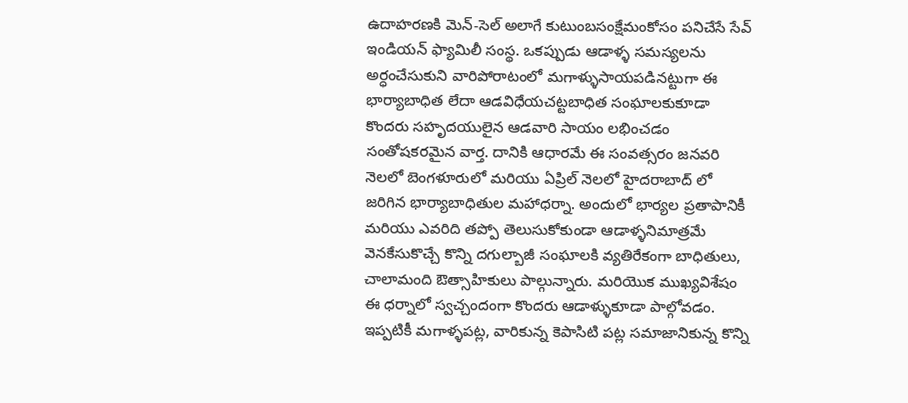ఉదాహరణకి మెన్-సెల్ అలాగే కుటుంబసంక్షేమంకోసం పనిచేసే సేవ్ ఇండియన్ ఫ్యామిలీ సంస్థ. ఒకప్పుడు ఆడాళ్ళ సమస్యలను అర్ధంచేసుకుని వారిపోరాటంలో మగాళ్ళుసాయపడినట్టుగా ఈ భార్యాబాధిత లేదా ఆడవిధేయచట్టబాధిత సంఘాలకుకూడా కొందరు సహృదయులైన ఆడవారి సాయం లభించడం సంతోషకరమైన వార్త. దానికి ఆధారమే ఈ సంవత్సరం జనవరి నెలలో బెంగళూరులో మరియు ఏప్రిల్ నెలలో హైదరాబాద్ లో జరిగిన భార్యాబాధితుల మహాధర్నా. అందులో భార్యల ప్రతాపానికీ మరియు ఎవరిది తప్పో తెలుసుకోకుండా ఆడాళ్ళనిమాత్రమే వెనకేసుకొచ్చే కొన్ని దగుల్బాజీ సంఘాలకి వ్యతిరేకంగా బాధితులు, చాలామంది ఔత్సాహికులు పాల్గున్నారు. మరియొక ముఖ్యవిశేషం ఈ ధర్నాలో స్వచ్చందంగా కొందరు ఆడాళ్ళుకూడా పాల్గోవడం. ఇప్పటికీ మగాళ్ళపట్ల, వారికున్న కెపాసిటి పట్ల సమాజానికున్న కొన్ని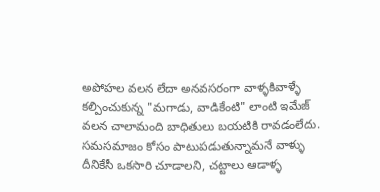అపోహల వలన లేదా అనవసరంగా వాళ్ళకివాళ్ళే కల్పించుకున్న "మగాడు, వాడికేంటి" లాంటి ఇమేజ్ వలన చాలామంది బాధితులు బయటికి రావడంలేదు. సమసమాజం కోసం పాటుపడుతున్నామనే వాళ్ళు దీనికేసీ ఒకసారి చూడాలని, చట్టాలు ఆడాళ్ళ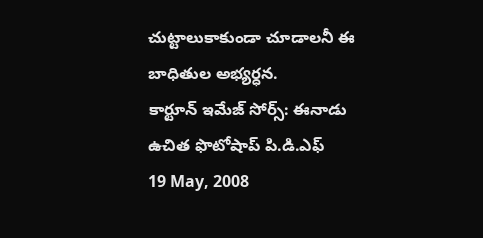చుట్టాలుకాకుండా చూడాలనీ ఈ బాధితుల అభ్యర్ధన.
కార్టూన్ ఇమేజ్ సోర్స్: ఈనాడు
ఉచిత ఫొటోషాప్ పి.డి.ఎఫ్
19 May, 2008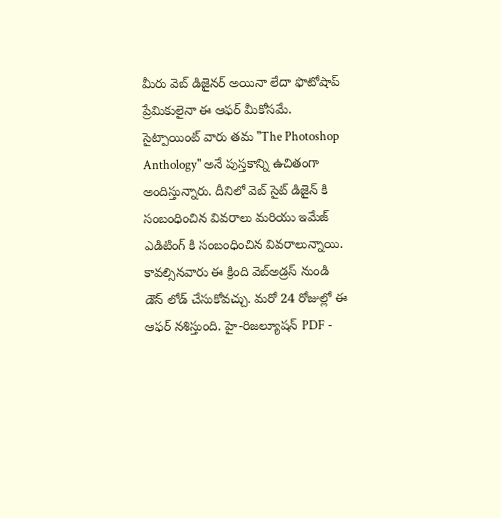మీరు వెబ్ డిజైనర్ అయినా లేదా ఫొటోషాప్ ప్రేమికులైనా ఈ ఆఫర్ మీకోసమే. సైట్పాయింట్ వారు తమ "The Photoshop Anthology" అనే పుస్తకాన్ని ఉచితంగా అందిస్తున్నారు. దీనిలో వెబ్ సైట్ డిజైన్ కి సంబంధించిన వివరాలు మరియు ఇమేజ్ ఎడిటింగ్ కి సంబంధించిన వివరాలున్నాయి. కావల్సినవారు ఈ క్రింది వెబ్అడ్రస్ నుండి డౌన్ లోడ్ చేసుకోవచ్చు. మరో 24 రోజుల్లో ఈ ఆఫర్ నశిస్తుంది. హై-రిజల్యూషన్ PDF -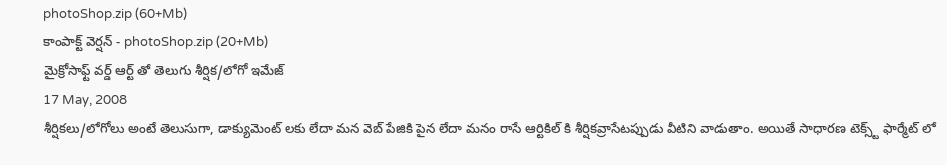photoShop.zip (60+Mb)
కాంపాక్ట్ వెర్షన్ - photoShop.zip (20+Mb)
మైక్రోసాఫ్ట్ వర్డ్ ఆర్ట్ తో తెలుగు శీర్షిక/లోగో ఇమేజ్
17 May, 2008
శీర్షికలు/లోగోలు అంటే తెలుసుగా, డాక్యుమెంట్ లకు లేదా మన వెబ్ పేజికి పైన లేదా మనం రాసే ఆర్టికిల్ కి శీర్షికవ్రాసేటప్పుడు వీటిని వాడుతాం. అయితే సాధారణ టెక్స్ట్ ఫార్మేట్ లో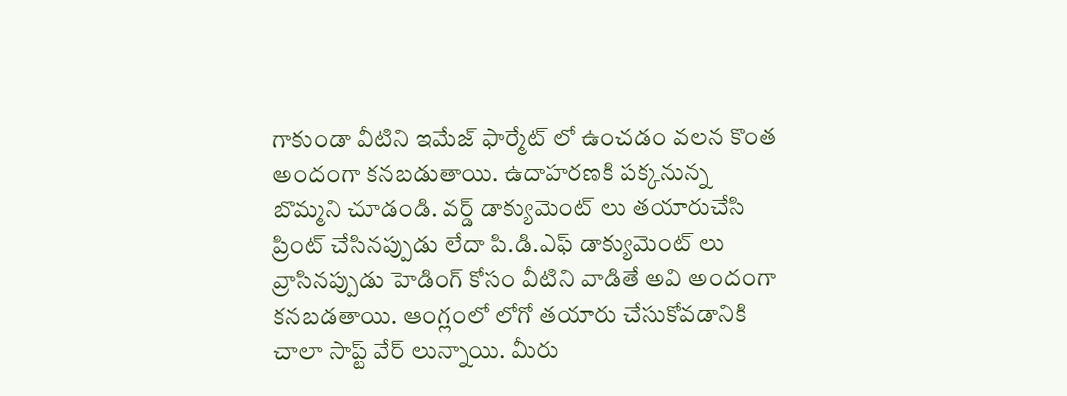గాకుండా వీటిని ఇమేజ్ ఫార్మేట్ లో ఉంచడం వలన కొంత అందంగా కనబడుతాయి. ఉదాహరణకి పక్కనున్న బొమ్మని చూడండి. వర్డ్ డాక్యుమెంట్ లు తయారుచేసి ప్రింట్ చేసినప్పుడు లేదా పి.డి.ఎఫ్ డాక్యుమెంట్ లు వ్రాసినప్పుడు హెడింగ్ కోసం వీటిని వాడితే అవి అందంగా కనబడతాయి. ఆంగ్లంలో లోగో తయారు చేసుకోవడానికి చాలా సాప్ట్ వేర్ లున్నాయి. మీరు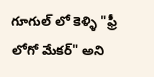గూగుల్ లో కెళ్ళి "ఫ్రీ లోగో మేకర్" అని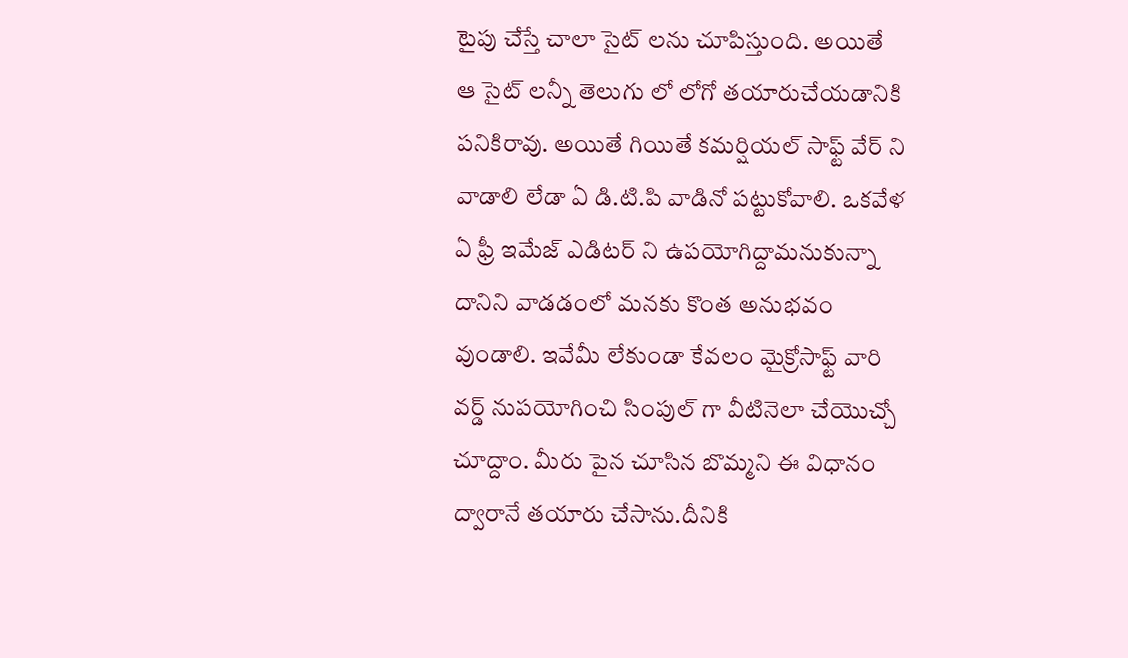టైపు చేస్తే చాలా సైట్ లను చూపిస్తుంది. అయితే ఆ సైట్ లన్నీ తెలుగు లో లోగో తయారుచేయడానికి పనికిరావు. అయితే గియితే కమర్షియల్ సాఫ్ట్ వేర్ ని వాడాలి లేడా ఏ డి.టి.పి వాడినో పట్టుకోవాలి. ఒకవేళ ఏ ఫ్రీ ఇమేజ్ ఎడిటర్ ని ఉపయోగిద్దామనుకున్నా దానిని వాడడంలో మనకు కొంత అనుభవం వుండాలి. ఇవేమీ లేకుండా కేవలం మైక్రోసాఫ్ట్ వారి వర్డ్ నుపయోగించి సింపుల్ గా వీటినెలా చేయొచ్చో చూద్దాం. మీరు పైన చూసిన బొమ్మని ఈ విధానం ద్వారానే తయారు చేసాను.దీనికి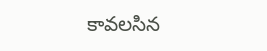కావలసిన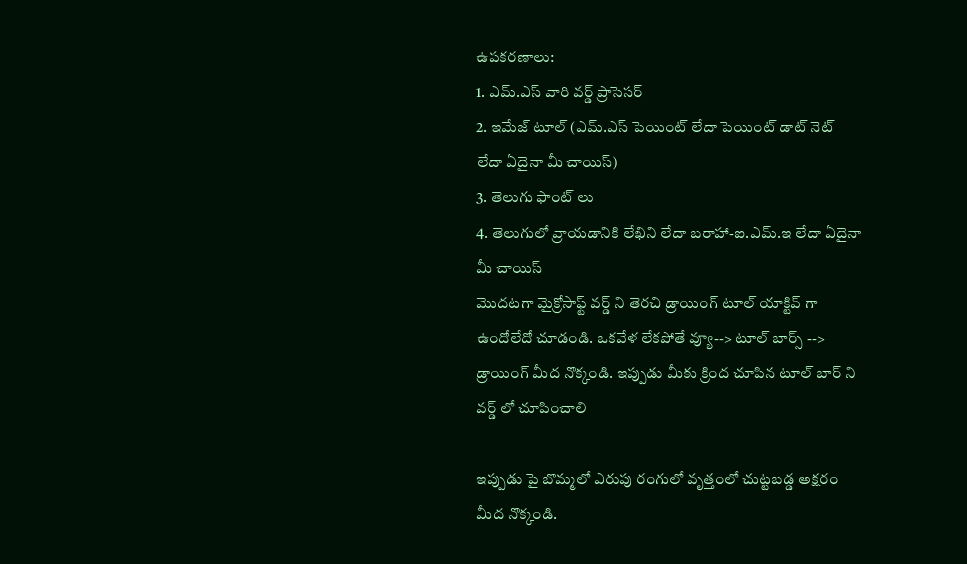ఉపకరణాలు:
1. ఎమ్.ఎస్ వారి వర్డ్ ప్రాసెసర్
2. ఇమేజ్ టూల్ (ఎమ్.ఎస్ పెయింట్ లేదా పెయింట్ డాట్ నెట్ లేదా ఏదైనా మీ చాయిస్)
3. తెలుగు ఫాంట్ లు
4. తెలుగులో వ్రాయడానికి లేఖిని లేదా బరాహా-ఐ.ఎమ్.ఇ లేదా ఏదైనా మీ చాయిస్
మొదటగా మైక్రోసాఫ్ట్ వర్డ్ ని తెరచి డ్రాయింగ్ టూల్ యాక్టివ్ గా ఉందోలేదో చూడండి. ఒకవేళ లేకపోతే వ్యూ--> టూల్ బార్స్ --> డ్రాయింగ్ మీద నొక్కండి. ఇప్పుడు మీకు క్రింద చూపిన టూల్ బార్ ని వర్డ్ లో చూపించాలి

ఇప్పుడు పై బొమ్మలో ఎరుపు రంగులో వృత్తంలో చుట్టబడ్డ అక్షరం మీద నొక్కండి.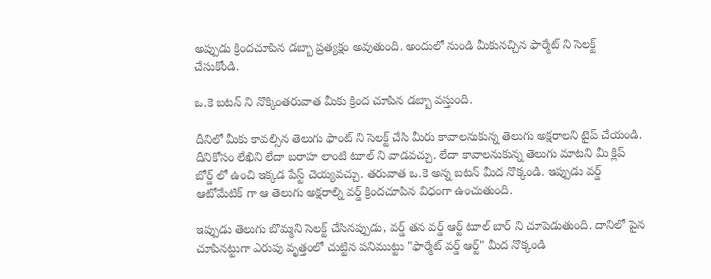అప్పుడు క్రిందచూపిన డబ్బా ప్రత్యక్షం అవుతుంది. అందులో నుండి మీకునచ్చిన ఫార్మేట్ ని సెలక్ట్ చేసుకోండి.

ఒ.కె బటన్ ని నొక్కింతరువాత మీకు క్రింద చూపిన డబ్బా వస్తుంది.

దీనిలో మీకు కావల్సిన తెలుగు ఫాంట్ ని సెలక్ట్ చేసి మీరు కావాలనుకున్న తెలుగు అక్షరాలని టైప్ చేయండి. దీనికోసం లేఖిని లేదా బరాహ లాంటి టూల్ ని వాడవచ్చు. లేదా కావాలనుకున్న తెలుగు మాటని మీ క్లిప్ బోర్డ్ లో ఉంచి ఇక్కడ పేస్ట్ చెయ్యవచ్చు. తరువాత ఒ.కె అన్న బటన్ మీద నొక్కండి. ఇప్పుడు వర్డ్ ఆటోమేటిక్ గా ఆ తెలుగు అక్షరాల్ని వర్డ్ క్రిందచూపిన విధంగా ఉంచుతుంది.

ఇప్పుడు తెలుగు బొమ్మని సెలక్ట్ చేసినప్పుడు, వర్డ్ తన వర్డ్ ఆర్ట్ టూల్ బార్ ని చూపెడుతుంది. దానిలో పైన చూపినట్టుగా ఎరుపు వృత్తంలో చుట్టిన పనిముట్టు "ఫార్మేట్ వర్డ్ ఆర్ట్" మీద నొక్కండి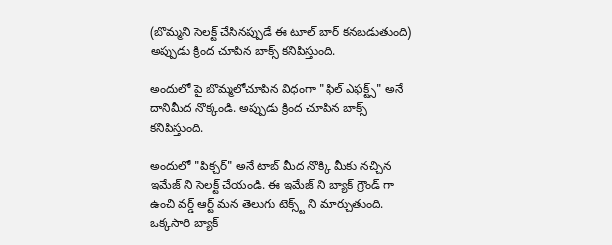(బొమ్మని సెలక్ట్ చేసినప్పుడే ఈ టూల్ బార్ కనబడుతుంది) అప్పుడు క్రింద చూపిన బాక్స్ కనిపిస్తుంది.

అందులో పై బొమ్మలోచూపిన విధంగా "ఫిల్ ఎఫక్ట్స్" అనే దానిమీద నొక్కండి. అప్పుడు క్రింద చూపిన బాక్స్ కనిపిస్తుంది.

అందులో "పిక్చర్" అనే టాబ్ మీద నొక్కి మీకు నచ్చిన ఇమేజ్ ని సెలక్ట్ చేయండి. ఈ ఇమేజ్ ని బ్యాక్ గ్రౌండ్ గా ఉంచి వర్డ్ ఆర్ట్ మన తెలుగు టెక్స్ట్ ని మార్చుతుంది. ఒక్కసారి బ్యాక్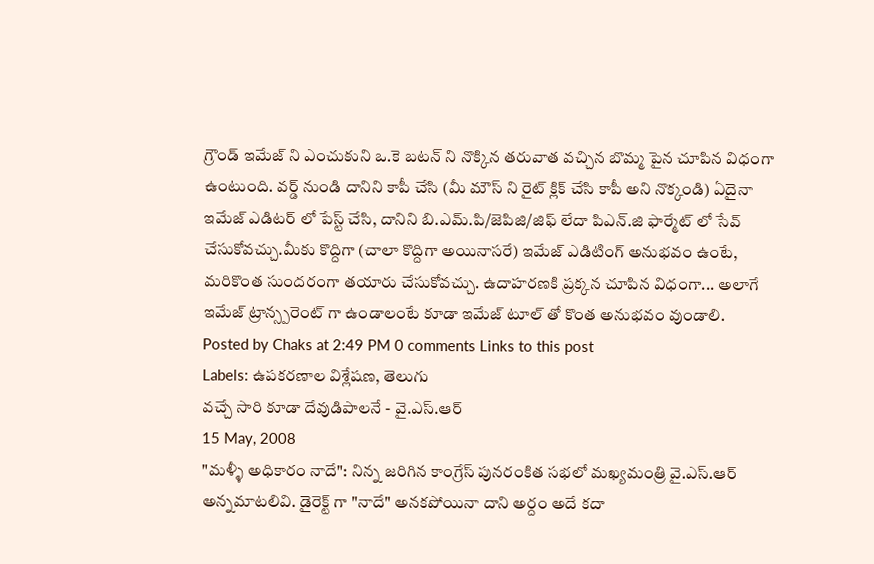గ్రౌండ్ ఇమేజ్ ని ఎంచుకుని ఒ.కె బటన్ ని నొక్కిన తరువాత వచ్చిన బొమ్మ పైన చూపిన విధంగా ఉంటుంది. వర్డ్ నుండి దానిని కాపీ చేసి (మీ మౌస్ ని రైట్ క్లిక్ చేసి కాపీ అని నొక్కండి) ఏదైనా ఇమేజ్ ఎడిటర్ లో పేస్ట్ చేసి, దానిని బి.ఎమ్.పి/జెపిజి/జిఫ్ లేదా పిఎన్.జి ఫార్మేట్ లో సేవ్
చేసుకోవచ్చు.మీకు కొద్దిగా (చాలా కొద్దిగా అయినాసరే) ఇమేజ్ ఎడిటింగ్ అనుభవం ఉంటే, మరికొంత సుందరంగా తయారు చేసుకోవచ్చు. ఉదాహరణకి ప్రక్కన చూపిన విధంగా... అలాగే ఇమేజ్ ట్రాన్స్పరెంట్ గా ఉండాలంటే కూడా ఇమేజ్ టూల్ తో కొంత అనుభవం వుండాలి.
Posted by Chaks at 2:49 PM 0 comments Links to this post
Labels: ఉపకరణాల విశ్లేషణ, తెలుగు
వచ్చే సారి కూడా దేవుడిపాలనే - వై.ఎస్.ఆర్
15 May, 2008
"మళ్ళీ అధికారం నాదే": నిన్న జరిగిన కాంగ్రేస్ పునరంకిత సభలో మఖ్యమంత్రి వై.ఎస్.ఆర్ అన్నమాటలివి. డైరెక్ట్ గా "నాదే" అనకపోయినా దాని అర్దం అదే కదా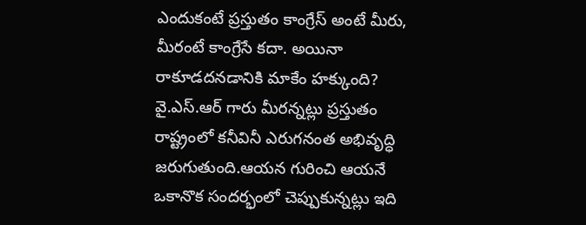ఎందుకంటే ప్రస్తుతం కాంగ్రేస్ అంటే మీరు, మీరంటే కాంగ్రేసే కదా. అయినా రాకూడదనడానికి మాకేం హక్కుంది? వై.ఎస్.ఆర్ గారు మీరన్నట్లు ప్రస్తుతం రాష్ట్రంలో కనీవినీ ఎరుగనంత అభివృద్ధి జరుగుతుంది.ఆయన గురించి ఆయనే ఒకానొక సందర్భంలో చెప్పుకున్నట్లు ఇది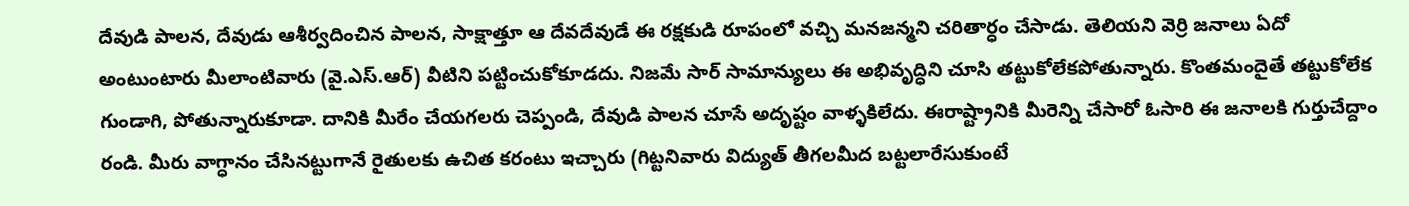దేవుడి పాలన, దేవుడు ఆశీర్వదించిన పాలన, సాక్షాత్తూ ఆ దేవదేవుడే ఈ రక్షకుడి రూపంలో వచ్చి మనజన్మని చరితార్ధం చేసాడు. తెలియని వెర్రి జనాలు ఏదో అంటుంటారు మీలాంటివారు (వై.ఎస్.ఆర్) వీటిని పట్టించుకోకూడదు. నిజమే సార్ సామాన్యులు ఈ అభివృద్ధిని చూసి తట్టుకోలేకపోతున్నారు. కొంతమందైతే తట్టుకోలేక గుండాగి, పోతున్నారుకూడా. దానికి మీరేం చేయగలరు చెప్పండి, దేవుడి పాలన చూసే అదృష్టం వాళ్ళకిలేదు. ఈరాష్ట్రానికి మీరెన్ని చేసారో ఓసారి ఈ జనాలకి గుర్తుచేద్దాం రండి. మీరు వాగ్ధానం చేసినట్టుగానే రైతులకు ఉచిత కరంటు ఇచ్చారు (గిట్టనివారు విద్యుత్ తీగలమీద బట్టలారేసుకుంటే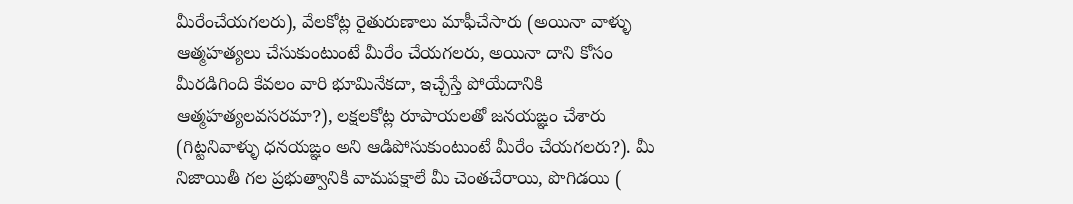మీరేంచేయగలరు), వేలకోట్ల రైతురుణాలు మాఫీచేసారు (అయినా వాళ్ళు ఆత్మహత్యలు చేసుకుంటుంటే మీరేం చేయగలరు, అయినా దాని కోసం మీరడిగింది కేవలం వారి భూమినేకదా, ఇచ్చేస్తే పోయేదానికి ఆత్మహత్యలవసరమా?), లక్షలకోట్ల రూపాయలతో జనయఙ్ఞం చేశారు (గిట్టనివాళ్ళు ధనయఙ్ఞం అని ఆడిపోసుకుంటుంటే మీరేం చేయగలరు?). మీ నిజాయితీ గల ప్రభుత్వానికి వామపక్షాలే మీ చెంతచేరాయి, పొగిడయి (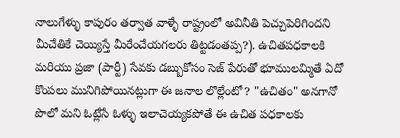నాలుగేళ్ళు కాపురం తర్వాత వాళ్ళే రాష్ట్రంలో అవినీతి పెచ్చుపెరిగిందని
మీచేతికే చెయ్యిస్తే మీరేంచేయగలరు తిట్టడంతప్ప?). ఉచితపధకాలకి మరియు ప్రజా (పార్టీ) సేవకు డబ్బుకోసం సెజ్ పేరుతో భూములమ్మితే ఏదో కొంపలు మునిగిపోయినట్లుగా ఈ జనాల లొల్లేంటో? "ఉచితం" అనగానో పొలో మని ఓట్లేసే ఓళ్ళు ఇలాచెయ్యకపోతే ఈ ఉచిత పధకాలకు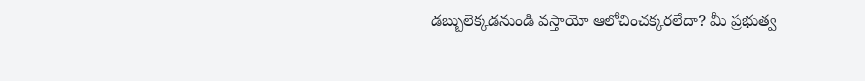డబ్బులెక్కడనుండి వస్తాయో ఆలోచించక్కరలేదా? మీ ప్రభుత్వ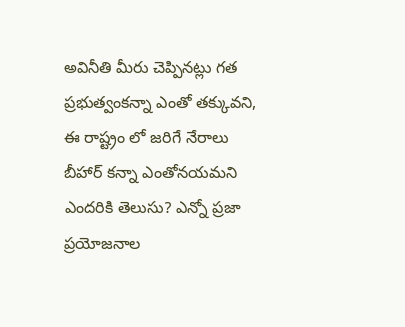అవినీతి మీరు చెప్పినట్లు గత ప్రభుత్వంకన్నా ఎంతో తక్కువని, ఈ రాష్ట్రం లో జరిగే నేరాలు బీహార్ కన్నా ఎంతోనయమని ఎందరికి తెలుసు? ఎన్నో ప్రజా ప్రయోజనాల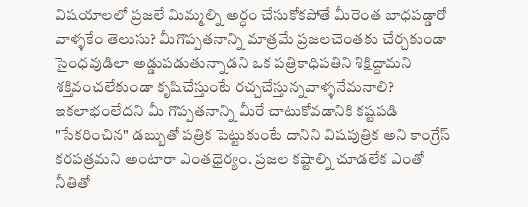విషయాలలో ప్రజలే మిమ్మల్ని అర్ధం చేసుకోకపోతే మీరెంత బాధపడ్డారో వాళ్ళకేం తెలుసు? మీగొప్పతనాన్ని మాత్రమే ప్రజలచెంతకు చేర్చకుండా సైంధవుడిలా అడ్డుపడుతున్నాడని ఒక పత్రికాధిపతిని శిక్షిద్దామని శక్తివంచలేకుండా కృషిచేస్తుంటే రచ్చచేస్తున్నవాళ్ళనేమనాలి? ఇకలాభంలేదని మీ గొప్పతనాన్ని మీరే చాటుకోవడానికి కష్టపడి "సేకరించిన" డబ్బుతో పత్రిక పెట్టుకుంటే దానిని విషపుత్రిక అని కాంగ్రేస్ కరపత్రమని అంటారా ఎంతధైర్యం. ప్రజల కష్టాల్ని చూడలేక ఎంతో నీతితో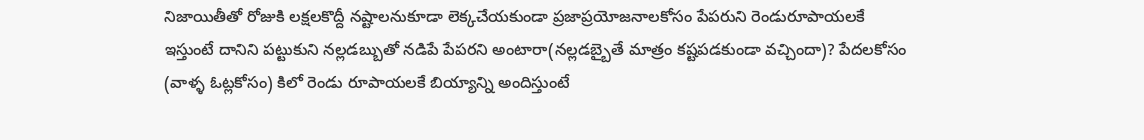నిజాయితీతో రోజుకి లక్షలకొద్దీ నష్టాలనుకూడా లెక్కచేయకుండా ప్రజాప్రయోజనాలకోసం పేపరుని రెండురూపాయలకే ఇస్తుంటే దానిని పట్టుకుని నల్లడబ్బుతో నడిపే పేపరని అంటారా(నల్లడబ్బైతే మాత్రం కష్టపడకుండా వచ్చిందా)? పేదలకోసం (వాళ్ళ ఓట్లకోసం) కిలో రెండు రూపాయలకే బియ్యాన్ని అందిస్తుంటే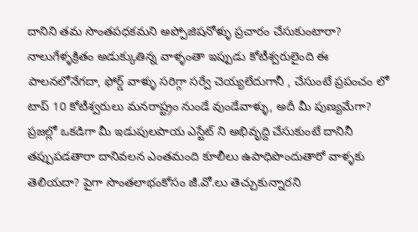దానిని తమ సొంతపధకమని అప్పోజిషనోళ్ళు ప్రచారం చేసుకుంటారా? నాలుగేళ్ళక్రితం అడుక్కుతిన్న వాళ్ళంతా ఇప్పుడు కోటీశ్వరులైంది ఈ పాలనలోనేగదా, ఫోర్డ్ వాళ్ళు సరిగ్గా సర్వే చెయ్యలేదుగానీ , చేసుంటే ప్రపంచం లో టాప్ 10 కోటీశ్వరులు మనరాష్ట్రం నుండే వుండేవాళ్ళు, అదీ మీ పుణ్యమేగా? ప్రజల్లో ఒకడిగా మీ ఇడుపులపాయ ఎస్టేట్ ని అభివృద్ది చేసుకుంటే దానినీ తప్పుపడతారా దానివలన ఎంతమంది కూలీలు ఉపాధిపొందుతారో వాళ్ళకు తెలియదా? పైగా సొంతలాభంకోసం జీ.వో.లు తెచ్చుకున్నారని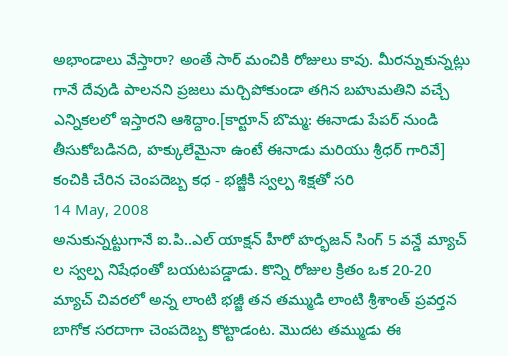అభాండాలు వేస్తారా? అంతే సార్ మంచికి రోజులు కావు. మీరన్నుకున్నట్లు గానే దేవుడి పాలనని ప్రజలు మర్చిపోకుండా తగిన బహుమతిని వచ్చే ఎన్నికలలో ఇస్తారని ఆశిద్దాం.[కార్టూన్ బొమ్మ: ఈనాడు పేపర్ నుండి తీసుకోబడినది, హక్కులేమైనా ఉంటే ఈనాడు మరియు శ్రీధర్ గారివే]
కంచికి చేరిన చెంపదెబ్బ కధ - భజ్జీకి స్వల్ప శిక్షతో సరి
14 May, 2008
అనుకున్నట్టుగానే ఐ.పి..ఎల్ యాక్షన్ హీరో హర్భజన్ సింగ్ 5 వన్డే మ్యాచ్ ల స్వల్ప నిషేధంతో బయటపడ్డాడు. కొన్ని రోజుల క్రితం ఒక 20-20 మ్యాచ్ చివరలో అన్న లాంటి భజ్జీ తన తమ్ముడి లాంటి శ్రీశాంత్ ప్రవర్తన బాగోక సరదాగా చెంపదెబ్బ కొట్టాడంట. మొదట తమ్ముడు ఈ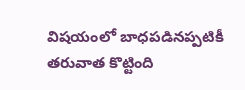విషయంలో బాధపడినప్పటికీ తరువాత కొట్టింది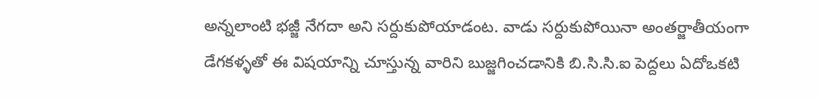అన్నలాంటి భజ్జీ నేగదా అని సర్దుకుపోయాడంట. వాడు సర్దుకుపోయినా అంతర్జాతీయంగా డేగకళ్ళతో ఈ విషయాన్ని చూస్తున్న వారిని బుజ్జగించడానికి బి.సి.సి.ఐ పెద్దలు ఏదోఒకటి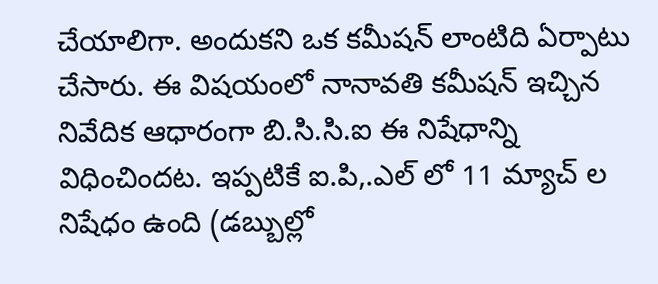చేయాలిగా. అందుకని ఒక కమీషన్ లాంటిది ఏర్పాటు చేసారు. ఈ విషయంలో నానావతి కమీషన్ ఇచ్చిన నివేదిక ఆధారంగా బి.సి.సి.ఐ ఈ నిషేధాన్ని
విధించిందట. ఇప్పటికే ఐ.పి,.ఎల్ లో 11 మ్యాచ్ ల నిషేధం ఉంది (డబ్బుల్లో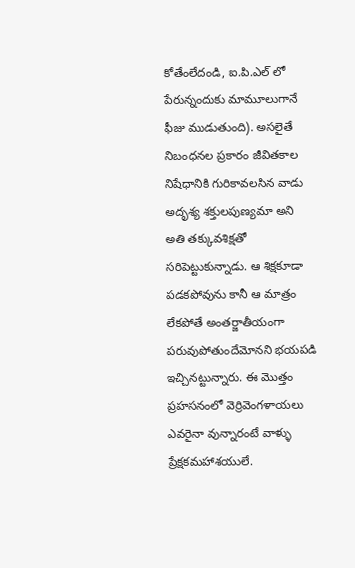కోతేంలేదండి, ఐ.పి.ఎల్ లో పేరున్నందుకు మామూలుగానే ఫీజు ముడుతుంది). అసలైతే నిబంధనల ప్రకారం జీవితకాల నిషేధానికి గురికావలసిన వాడు అదృశ్య శక్తులపుణ్యమా అని అతి తక్కువశిక్షతో సరిపెట్టుకున్నాడు. ఆ శిక్షకూడా పడకపోవును కానీ ఆ మాత్రం లేకపోతే అంతర్జాతీయంగా పరువుపోతుందేమోనని భయపడి ఇచ్చినట్టున్నారు. ఈ మొత్తం ప్రహసనంలో వెర్రివెంగళాయలు ఎవరైనా వున్నారంటే వాళ్ళు ప్రేక్షకమహాశయులే.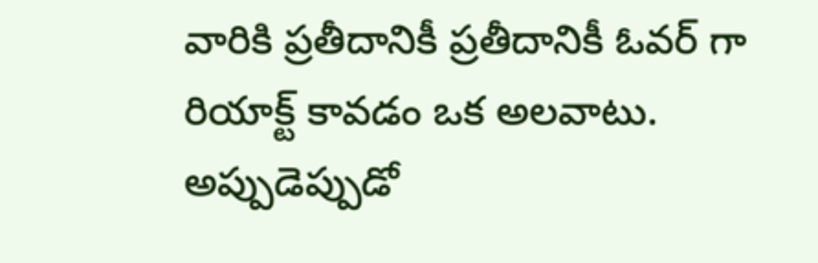వారికి ప్రతీదానికీ ప్రతీదానికీ ఓవర్ గా రియాక్ట్ కావడం ఒక అలవాటు. అప్పుడెప్పుడో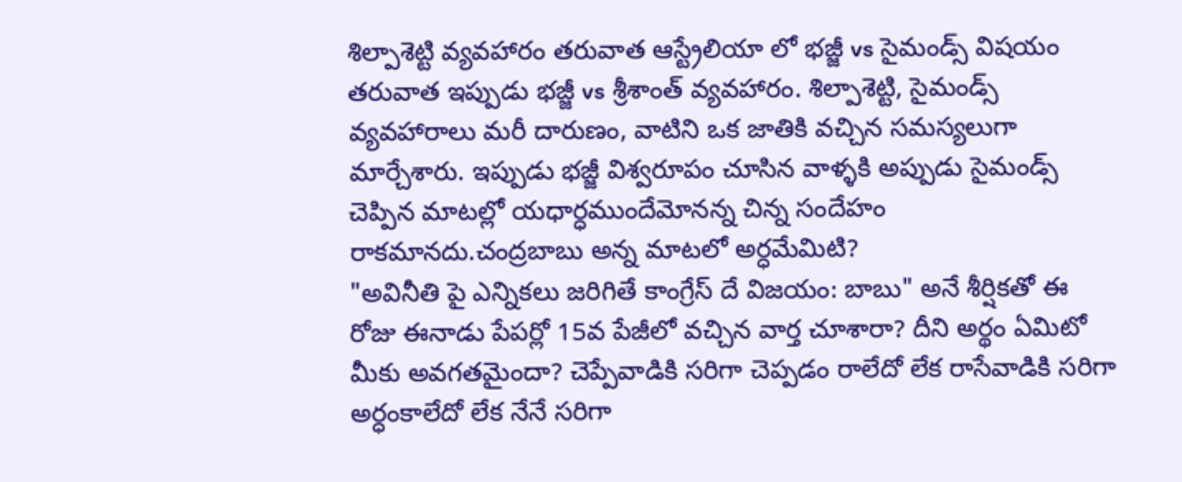శిల్పాశెట్టి వ్యవహారం తరువాత ఆస్ట్రేలియా లో భజ్జీ vs సైమండ్స్ విషయం తరువాత ఇప్పుడు భజ్జీ vs శ్రీశాంత్ వ్యవహారం. శిల్పాశెట్టి, సైమండ్స్ వ్యవహారాలు మరీ దారుణం, వాటిని ఒక జాతికి వచ్చిన సమస్యలుగా మార్చేశారు. ఇప్పుడు భజ్జీ విశ్వరూపం చూసిన వాళ్ళకి అప్పుడు సైమండ్స్ చెప్పిన మాటల్లో యధార్ధముందేమోనన్న చిన్న సందేహం రాకమానదు.చంద్రబాబు అన్న మాటలో అర్ధమేమిటి?
"అవినీతి పై ఎన్నికలు జరిగితే కాంగ్రేస్ దే విజయం: బాబు" అనే శీర్షికతో ఈ రోజు ఈనాడు పేపర్లో 15వ పేజీలో వచ్చిన వార్త చూశారా? దీని అర్థం ఏమిటో మీకు అవగతమైందా? చెప్పేవాడికి సరిగా చెప్పడం రాలేదో లేక రాసేవాడికి సరిగా అర్ధంకాలేదో లేక నేనే సరిగా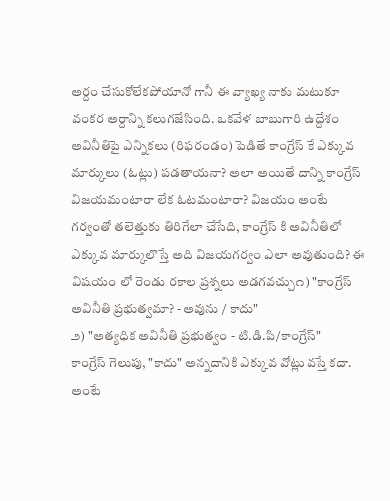అర్దం చేసుకోలేకపోయానో గానీ ఈ వ్యాఖ్య నాకు మటుకూ వంకర అర్దాన్ని కలుగజేసింది. ఒకవేళ బాబుగారి ఉద్దేశం అవినీతిపై ఎన్నికలు (రిఫరండం) పెడితే కాంగ్రేస్ కే ఎక్కువ మార్కులు (ఓట్లు) పడతాయనా? అలా అయితే దాన్ని కాంగ్రేస్ విజయమంటారా లేక ఓటమంటారా? విజయం అంటే గర్వంతో తలెత్తుకు తిరిగేలా చేసేది, కాంగ్రేస్ కి అవినీతిలో ఎక్కువ మార్కులొస్తే అది విజయగర్వం ఎలా అవుతుంది? ఈ విషయం లో రెండు రకాల ప్రశ్నలు అడగవచ్చు౧) "కాంగ్రేస్ అవినీతి ప్రభుత్వమా? - అవును / కాదు"
౨) "అత్యధిక అవినీతి ప్రభుత్వం - టి.డి.పి/కాంగ్రేస్"
కాంగ్రేస్ గెలుపు, "కాదు" అన్నదానికి ఎక్కువ వోట్లు వస్తే కదా. అంటే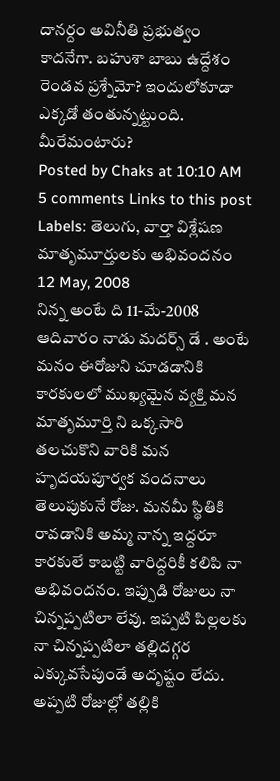దానర్దం అవినీతి ప్రభుత్వం కాదనేగా. బహుశా బాబు ఉద్దేశం రెండవ ప్రశ్నేమో? ఇందులోకూడా ఎక్కడో తంతున్నట్టుంది. మీరేమంటారు?
Posted by Chaks at 10:10 AM 5 comments Links to this post
Labels: తెలుగు, వార్తా విశ్లేషణ
మాతృమూర్తులకు అభివందనం
12 May, 2008
నిన్న అంటే ది 11-మే-2008 ఆదివారం నాడు మదర్స్ డే . అంటే మనం ఈరోజుని చూడడానికి కారకులలో ముఖ్యమైన వ్యక్తి మన మాతృమూర్తి ని ఒక్కసారి తలచుకొని వారికి మన హృదయపూర్వక వందనాలు తెలుపుకునే రోజు. మనమీ స్థితికి రావడానికి అమ్మ నాన్న ఇద్దరూ కారకులే కాబట్టి వారిద్దరికీ కలిపి నా అభివందనం. ఇప్పుడి రోజులు నా చిన్నప్పటిలా లేవు. ఇప్పటి పిల్లలకు నా చిన్నప్పటిలా తల్లిదగ్గర ఎక్కువసేపుండే అదృష్టం లేదు. అప్పటి రోజుల్లో తల్లికి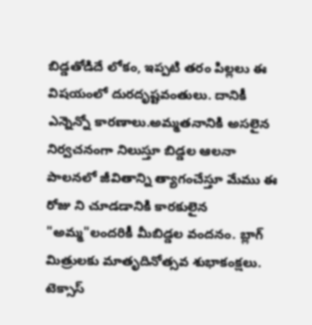బిడ్డతోడిదే లోకం, ఇప్పటి తరం పిల్లలు ఈ విషయంలో దురదృష్టవంతులు. దానికీ ఎన్నెన్నో కారణాలు.అమ్మతనానికి అసలైన నిర్వచనంగా నిలుస్తూ బిడ్డల ఆలనా పాలనలో జీవితాన్ని త్యాగంచేస్తూ మేము ఈ రోజు ని చూడడానికి కారకులైన "అమ్మ"లందరికీ మీబిడ్డల వందనం. బ్లాగ్ మిత్రులకు మాతృదినోత్సవ శుభాకంక్షలు.
టెక్సాస్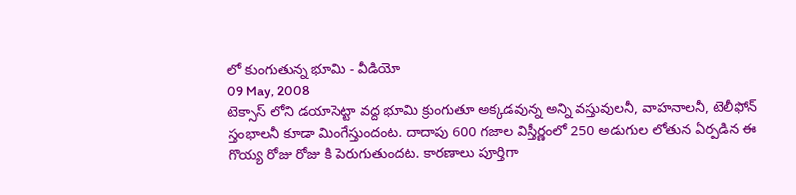లో కుంగుతున్న భూమి - వీడియో
09 May, 2008
టెక్సాస్ లోని డయాసెట్టా వద్ద భూమి క్రుంగుతూ అక్కడవున్న అన్ని వస్తువులనీ, వాహనాలనీ, టెలీఫోన్ స్తంభాలనీ కూడా మింగేస్తుందంట. దాదాపు 600 గజాల విస్తీర్ణంలో 250 అడుగుల లోతున ఏర్పడిన ఈ గొయ్య రోజు రోజు కి పెరుగుతుందట. కారణాలు పూర్తిగా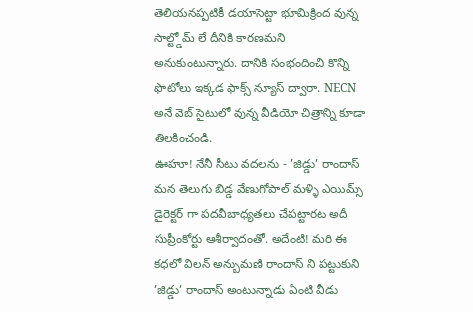తెలియనప్పటికీ డయాసెట్టా భూమిక్రింద వున్న సాల్ట్డోమ్ లే దీనికి కారణమని అనుకుంటున్నారు. దానికి సంభందించి కొన్ని ఫొటోలు ఇక్కడ ఫాక్స్ న్యూస్ ద్వారా. NECN అనే వెబ్ సైటులో వున్న వీడియో చిత్రాన్ని కూడా తిలకించండి.
ఊహూ! నేనీ సీటు వదలను - ’జిడ్డు’ రాందాస్
మన తెలుగు బిడ్డ వేణుగోపాల్ మళ్ళి ఎయిమ్స్ డైరెక్టర్ గా పదవీబాధ్యతలు చేపట్టారట అదీ సుప్రీంకోర్టు ఆశీర్వాదంతో. అదేంటి! మరి ఈ కధలో విలన్ అన్బుమణి రాందాస్ ని పట్టుకుని ’జిడ్డు’ రాందాస్ అంటున్నాడు ఏంటి వీడు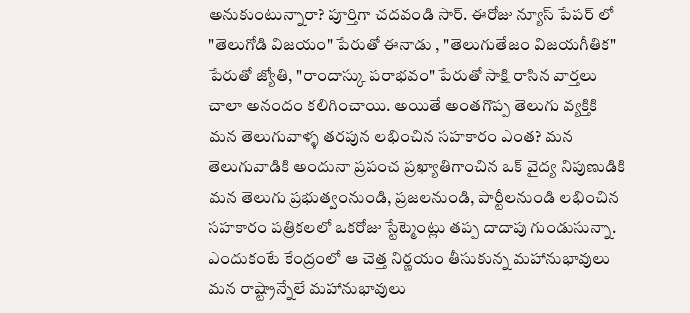అనుకుంటున్నారా? పూర్తిగా చదవండి సార్. ఈరోజు న్యూస్ పేపర్ లో "తెలుగోడి విజయం" పేరుతో ఈనాడు , "తెలుగుతేజం విజయగీతిక" పేరుతో జ్యోతి, "రాందాస్కు పరాభవం" పేరుతో సాక్షి రాసిన వార్తలు చాలా అనందం కలిగించాయి. అయితే అంతగొప్ప తెలుగు వ్యక్తికి మన తెలుగువాళ్ళ తరపున లభించిన సహకారం ఎంత? మన తెలుగువాడికి అందునా ప్రపంచ ప్రఖ్యాతిగాంచిన ఒక్ వైద్య నిపుణుడికి మన తెలుగు ప్రభుత్వంనుండి, ప్రజలనుండి, పార్టీలనుండి లభించిన సహకారం పత్రికలలో ఒకరోజు స్టేట్మెంట్లు తప్ప దాదాపు గుండుసున్నా. ఎందుకంటే కేంద్రంలో ఆ చెత్త నిర్ణయం తీసుకున్న మహానుభావులు మన రాష్ట్రాన్నేలే మహానుభావులు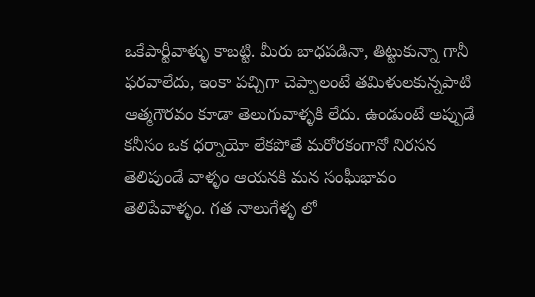ఒకేపార్టీవాళ్ళు కాబట్టి. మీరు బాధపడినా, తిట్టుకున్నా గానీ ఫరవాలేదు, ఇంకా పచ్చిగా చెప్పాలంటే తమిళులకున్నపాటి ఆత్మగౌరవం కూడా తెలుగువాళ్ళకి లేదు. ఉండుంటే అప్పుడే కనీసం ఒక ధర్నాయో లేకపోతే మరోరకంగానో నిరసన తెలిపుండే వాళ్ళం ఆయనకి మన సంఘీభావం తెలిపేవాళ్ళం. గత నాలుగేళ్ళ లో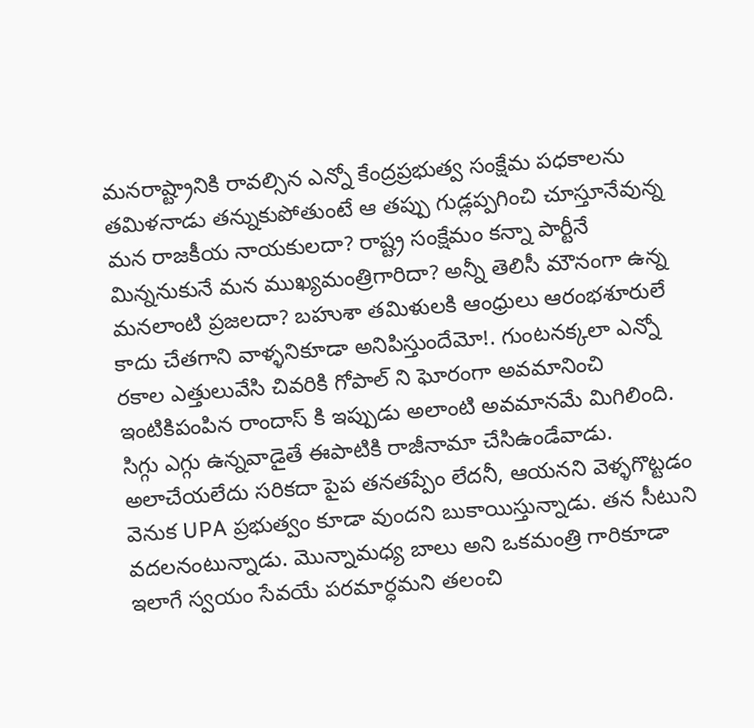మనరాష్ట్రానికి రావల్సిన ఎన్నో కేంద్రప్రభుత్వ సంక్షేమ పధకాలను తమిళనాడు తన్నుకుపోతుంటే ఆ తప్పు గుడ్లప్పగించి చూస్తూనేవున్న మన రాజకీయ నాయకులదా? రాష్ట్ర సంక్షేమం కన్నా పార్టీనే మిన్ననుకునే మన ముఖ్యమంత్రిగారిదా? అన్నీ తెలిసీ మౌనంగా ఉన్న మనలాంటి ప్రజలదా? బహుశా తమిళులకి ఆంధ్రులు ఆరంభశూరులే కాదు చేతగాని వాళ్ళనికూడా అనిపిస్తుందేమో!. గుంటనక్కలా ఎన్నో రకాల ఎత్తులువేసి చివరికి గోపాల్ ని ఘోరంగా అవమానించి ఇంటికిపంపిన రాందాస్ కి ఇప్పుడు అలాంటి అవమానమే మిగిలింది. సిగ్గు ఎగ్గు ఉన్నవాడైతే ఈపాటికి రాజీనామా చేసిఉండేవాడు. అలాచేయలేదు సరికదా పైప తనతప్పేం లేదనీ, ఆయనని వెళ్ళగొట్టడం వెనుక UPA ప్రభుత్వం కూడా వుందని బుకాయిస్తున్నాడు. తన సీటుని వదలనంటున్నాడు. మొన్నామధ్య బాలు అని ఒకమంత్రి గారికూడా ఇలాగే స్వయం సేవయే పరమార్ధమని తలంచి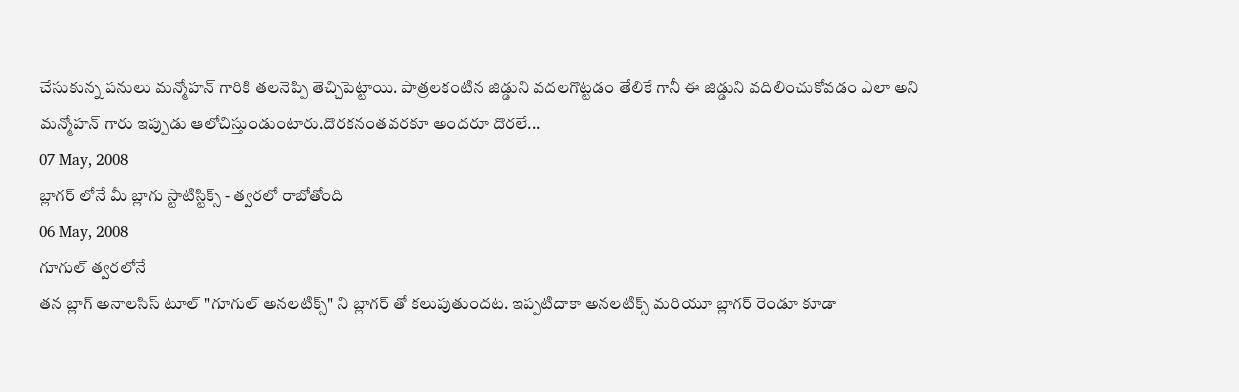చేసుకున్న పనులు మన్మోహన్ గారికి తలనెప్పి తెచ్చిపెట్టాయి. పాత్రలకంటిన జిడ్డుని వదలగొట్టడం తేలికే గానీ ఈ జిడ్డుని వదిలించుకోవడం ఎలా అని మన్మోహన్ గారు ఇప్పుడు ఆలోచిస్తుండుంటారు.దొరకనంతవరకూ అందరూ దొరలే...
07 May, 2008
బ్లాగర్ లోనే మీ బ్లాగు స్టాటిస్టిక్స్ - త్వరలో రాబోతోంది
06 May, 2008
గూగుల్ త్వరలోనే
తన బ్లాగ్ అనాలసిస్ టూల్ "గూగుల్ అనలటిక్స్" ని బ్లాగర్ తో కలుపుతుందట. ఇప్పటిదాకా అనలటిక్స్ మరియూ బ్లాగర్ రెండూ కూడా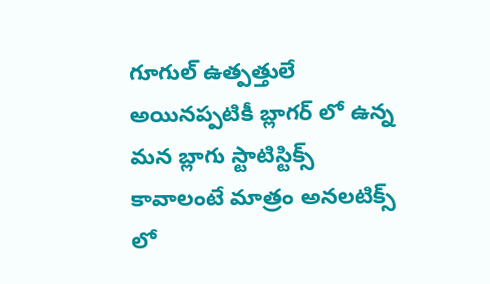గూగుల్ ఉత్పత్తులే అయినప్పటికీ బ్లాగర్ లో ఉన్న మన బ్లాగు స్టాటిస్టిక్స్ కావాలంటే మాత్రం అనలటిక్స్ లో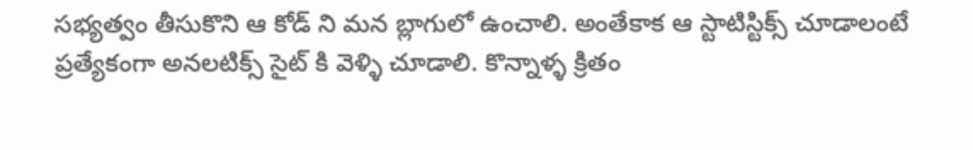సభ్యత్వం తీసుకొని ఆ కోడ్ ని మన బ్లాగులో ఉంచాలి. అంతేకాక ఆ స్టాటిస్టిక్స్ చూడాలంటే ప్రత్యేకంగా అనలటిక్స్ సైట్ కి వెళ్ళి చూడాలి. కొన్నాళ్ళ క్రితం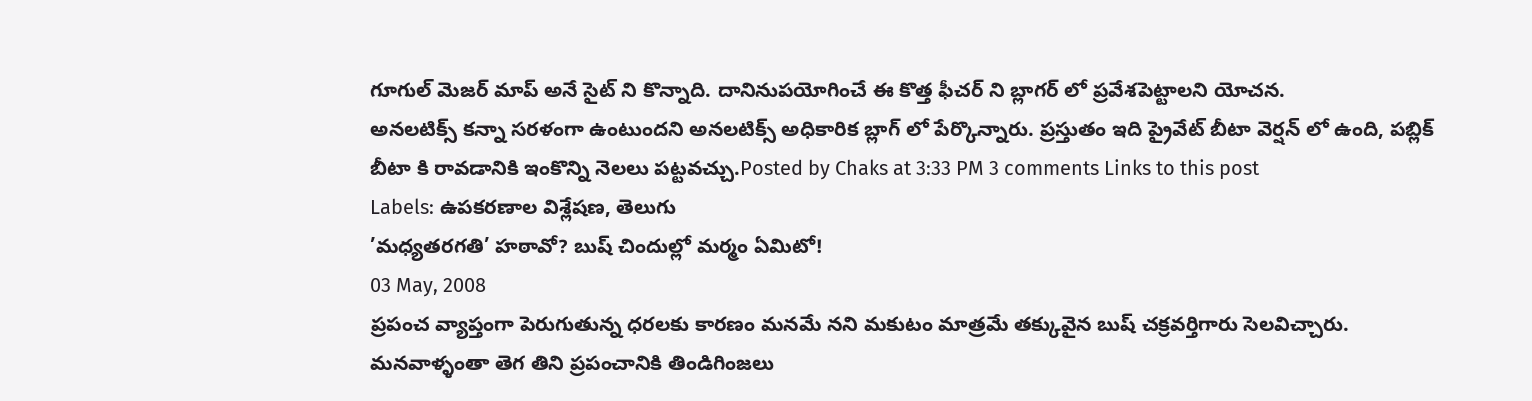గూగుల్ మెజర్ మాప్ అనే సైట్ ని కొన్నాది. దానినుపయోగించే ఈ కొత్త ఫీచర్ ని బ్లాగర్ లో ప్రవేశపెట్టాలని యోచన.
అనలటిక్స్ కన్నా సరళంగా ఉంటుందని అనలటిక్స్ అధికారిక బ్లాగ్ లో పేర్కొన్నారు. ప్రస్తుతం ఇది ప్రైవేట్ బీటా వెర్షన్ లో ఉంది, పబ్లిక్ బీటా కి రావడానికి ఇంకొన్ని నెలలు పట్టవచ్చు.Posted by Chaks at 3:33 PM 3 comments Links to this post
Labels: ఉపకరణాల విశ్లేషణ, తెలుగు
’మధ్యతరగతి’ హఠావో? బుష్ చిందుల్లో మర్మం ఏమిటో!
03 May, 2008
ప్రపంచ వ్యాప్తంగా పెరుగుతున్న ధరలకు కారణం మనమే నని మకుటం మాత్రమే తక్కువైన బుష్ చక్రవర్తిగారు సెలవిచ్చారు. మనవాళ్ళంతా తెగ తిని ప్రపంచానికి తిండిగింజలు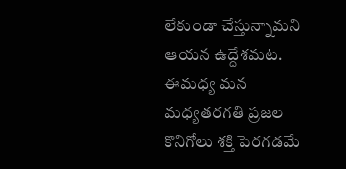లేకుండా చేస్తున్నామని ఆయన ఉద్దేశమట. ఈమధ్య మన మధ్యతరగతి ప్రజల కొనిగోలు శక్తి పెరగడమే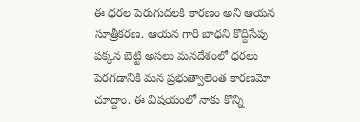ఈ ధరల పెరుగుదలకి కారణం అని ఆయన సూత్రీకరణ. ఆయన గారి బాధని కొద్దిసేపు పక్కన బెట్టి అసలు మనదేశంలో ధరలు పెరగడానికి మన ప్రభుత్వాలెంత కారణమో చూద్దాం. ఈ విషయంలో నాకు కొన్ని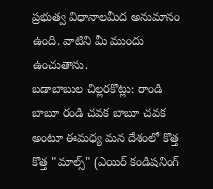ప్రభుత్వ విధానాలమీద అనుమానం ఉంది. వాటిని మీ ముందు ఉంచుతాను.
బడాబాబుల చిల్లరకొట్లు: రాండి బాబూ రండి చవక బాబూ చవక అంటూ ఈమధ్య మన దేశంలో కొత్త కొత్త "మాల్స్" (ఎయిర్ కండిషనింగ్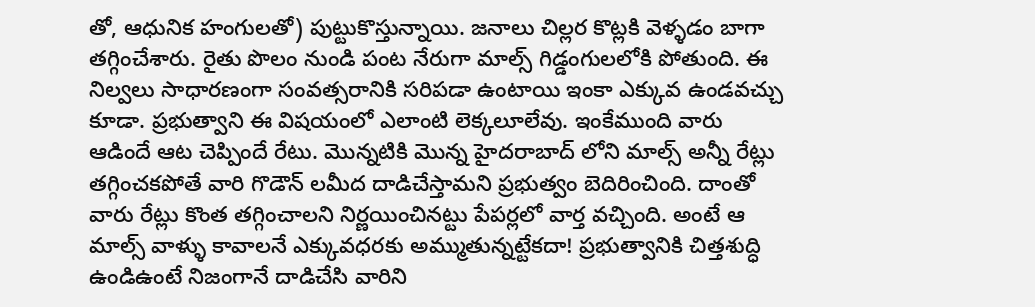తో, ఆధునిక హంగులతో) పుట్టుకొస్తున్నాయి. జనాలు చిల్లర కొట్లకి వెళ్ళడం బాగా తగ్గించేశారు. రైతు పొలం నుండి పంట నేరుగా మాల్స్ గిడ్డంగులలోకి పోతుంది. ఈ నిల్వలు సాధారణంగా సంవత్సరానికి సరిపడా ఉంటాయి ఇంకా ఎక్కువ ఉండవచ్చు కూడా. ప్రభుత్వాని ఈ విషయంలో ఎలాంటి లెక్కలూలేవు. ఇంకేముంది వారు ఆడిందే ఆట చెప్పిందే రేటు. మొన్నటికి మొన్న హైదరాబాద్ లోని మాల్స్ అన్నీ రేట్లు తగ్గించకపోతే వారి గొడౌన్ లమీద దాడిచేస్తామని ప్రభుత్వం బెదిరించింది. దాంతో వారు రేట్లు కొంత తగ్గించాలని నిర్ణయించినట్టు పేపర్లలో వార్త వచ్చింది. అంటే ఆ మాల్స్ వాళ్ళు కావాలనే ఎక్కువధరకు అమ్ముతున్నట్టేకదా! ప్రభుత్వానికి చిత్తశుద్ధి ఉండిఉంటే నిజంగానే దాడిచేసి వారిని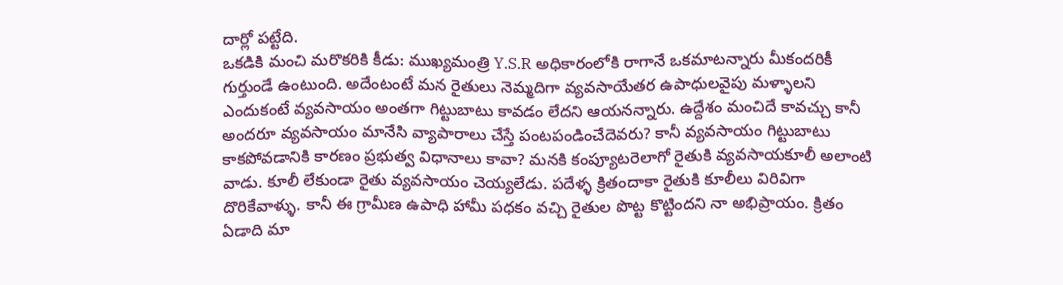దార్లో పట్టేది.
ఒకడికి మంచి మరొకరికి కీడు: ముఖ్యమంత్రి Y.S.R అధికారంలోకి రాగానే ఒకమాటన్నారు మీకందరికీ గుర్తుండే ఉంటుంది. అదేంటంటే మన రైతులు నెమ్మదిగా వ్యవసాయేతర ఉపాధులవైపు మళ్ళాలని ఎందుకంటే వ్యవసాయం అంతగా గిట్టుబాటు కావడం లేదని ఆయనన్నారు. ఉద్దేశం మంచిదే కావచ్చు కానీ అందరూ వ్యవసాయం మానేసి వ్యాపారాలు చేస్తే పంటపండించేదెవరు? కానీ వ్యవసాయం గిట్టుబాటు కాకపోవడానికి కారణం ప్రభుత్వ విధానాలు కావా? మనకి కంప్యూటరెలాగో రైతుకి వ్యవసాయకూలీ అలాంటి వాడు. కూలీ లేకుండా రైతు వ్యవసాయం చెయ్యలేడు. పదేళ్ళ క్రితందాకా రైతుకి కూలీలు విరివిగా దొరికేవాళ్ళు. కానీ ఈ గ్రామీణ ఉపాధి హామీ పధకం వచ్చి రైతుల పొట్ట కొట్టిందని నా అభిప్రాయం. క్రితం ఏడాది మా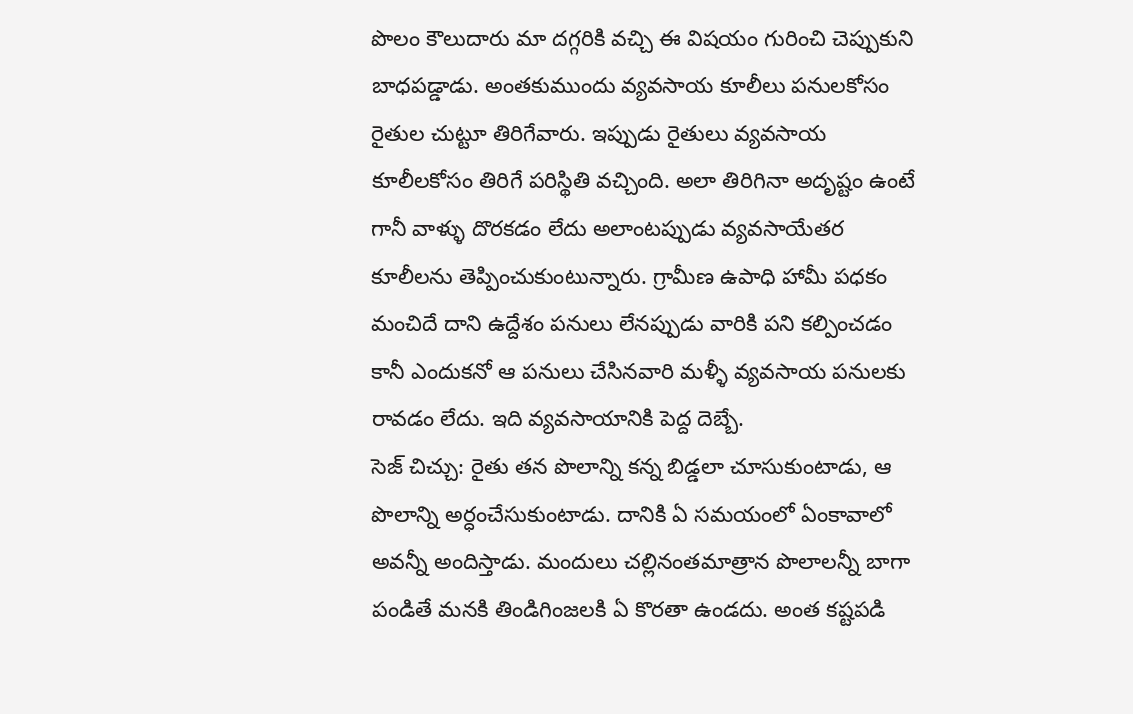పొలం కౌలుదారు మా దగ్గరికి వచ్చి ఈ విషయం గురించి చెప్పుకుని బాధపడ్డాడు. అంతకుముందు వ్యవసాయ కూలీలు పనులకోసం రైతుల చుట్టూ తిరిగేవారు. ఇప్పుడు రైతులు వ్యవసాయ కూలీలకోసం తిరిగే పరిస్థితి వచ్చింది. అలా తిరిగినా అదృష్టం ఉంటే గానీ వాళ్ళు దొరకడం లేదు అలాంటప్పుడు వ్యవసాయేతర కూలీలను తెప్పించుకుంటున్నారు. గ్రామీణ ఉపాధి హామీ పధకం మంచిదే దాని ఉద్దేశం పనులు లేనప్పుడు వారికి పని కల్పించడం కానీ ఎందుకనో ఆ పనులు చేసినవారి మళ్ళీ వ్యవసాయ పనులకు రావడం లేదు. ఇది వ్యవసాయానికి పెద్ద దెబ్బే.
సెజ్ చిచ్చు: రైతు తన పొలాన్ని కన్న బిడ్డలా చూసుకుంటాడు, ఆ పొలాన్ని అర్ధంచేసుకుంటాడు. దానికి ఏ సమయంలో ఏంకావాలో అవన్నీ అందిస్తాడు. మందులు చల్లినంతమాత్రాన పొలాలన్నీ బాగా పండితే మనకి తిండిగింజలకి ఏ కొరతా ఉండదు. అంత కష్టపడి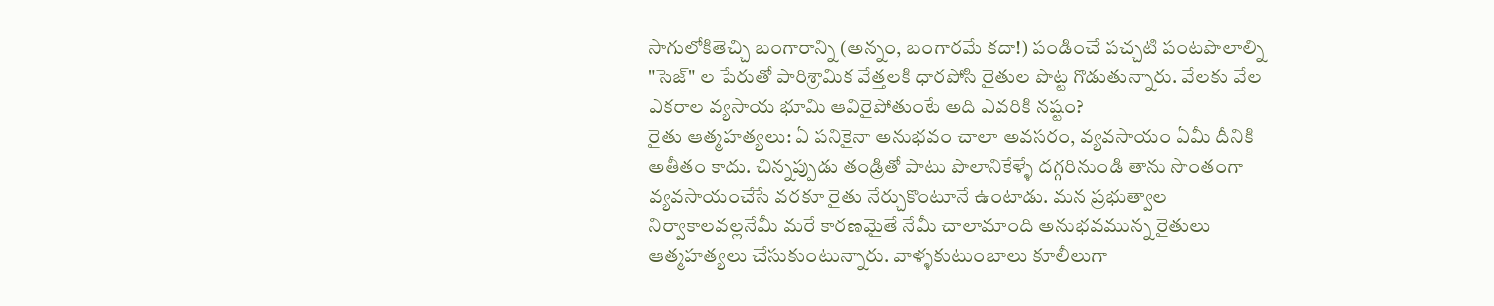సాగులోకితెచ్చి బంగారాన్ని (అన్నం, బంగారమే కదా!) పండించే పచ్చటి పంటపొలాల్ని "సెజ్" ల పేరుతో పారిశ్రామిక వేత్తలకి ధారపోసి రైతుల పొట్ట గొడుతున్నారు. వేలకు వేల ఎకరాల వ్యసాయ భూమి ఆవిరైపోతుంటే అది ఎవరికి నష్టం?
రైతు ఆత్మహత్యలు: ఏ పనికైనా అనుభవం చాలా అవసరం, వ్యవసాయం ఏమీ దీనికి అతీతం కాదు. చిన్నప్పుడు తండ్రితో పాటు పొలానికేళ్ళే దగ్గరినుండి తాను సొంతంగా వ్యవసాయంచేసే వరకూ రైతు నేర్చుకొంటూనే ఉంటాడు. మన ప్రభుత్వాల నిర్వాకాలవల్లనేమీ మరే కారణమైతే నేమీ చాలామాంది అనుభవమున్న రైతులు ఆత్మహత్యలు చేసుకుంటున్నారు. వాళ్ళకుటుంబాలు కూలీలుగా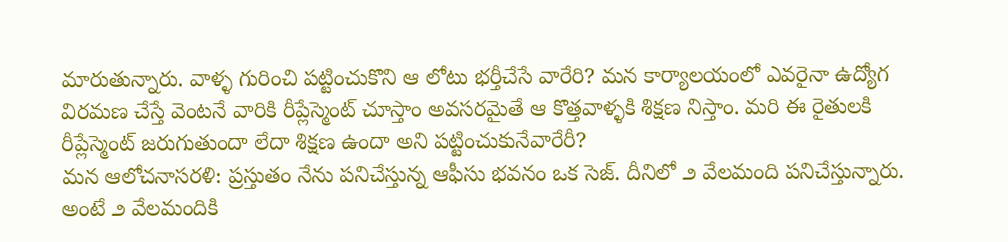మారుతున్నారు. వాళ్ళ గురించి పట్టించుకొని ఆ లోటు భర్తీచేసే వారేరి? మన కార్యాలయంలో ఎవరైనా ఉద్యోగ విరమణ చేస్తే వెంటనే వారికి రీప్లేస్మెంట్ చూస్తాం అవసరమైతే ఆ కొత్తవాళ్ళకి శిక్షణ నిస్తాం. మరి ఈ రైతులకి రీప్లేస్మెంట్ జరుగుతుందా లేదా శిక్షణ ఉందా అని పట్టించుకునేవారేరీ?
మన ఆలోచనాసరళి: ప్రస్తుతం నేను పనిచేస్తున్న ఆఫీసు భవనం ఒక సెజ్. దీనిలో ౨ వేలమంది పనిచేస్తున్నారు. అంటే ౨ వేలమందికి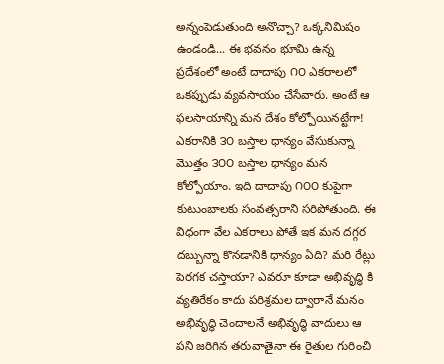అన్నంపెడుతుంది అనొచ్చా? ఒక్కనిమిషం ఉండండి... ఈ భవనం భూమి ఉన్న ప్రదేశంలో అంటే దాదాపు ౧౦ ఎకరాలలో ఒకప్పుడు వ్యవసాయం చేసేవారు. అంటే ఆ ఫలసాయాన్ని మన దేశం కోల్పోయినట్టేగా! ఎకరానికి ౩౦ బస్తాల ధాన్యం వేసుకున్నా మొత్తం ౩౦౦ బస్తాల ధాన్యం మన కోల్పోయాం. ఇది దాదాపు ౧౦౦ కుపైగా కుటుంబాలకు సంవత్సరాని సరిపోతుంది. ఈ విధంగా వేల ఎకరాలు పోతే ఇక మన దగ్గర దబ్బున్నా కొనడానికి ధాన్యం ఏది? మరి రేట్లు పెరగక చస్తాయా? ఎవరూ కూడా అభివృద్ధి కి వ్యతిరేకం కాదు పరిశ్రమల ద్వారానే మనం అభివృద్ధి చెందాలనే అభివృద్ధి వాదులు ఆ పని జరిగిన తరువాతైనా ఈ రైతుల గురించి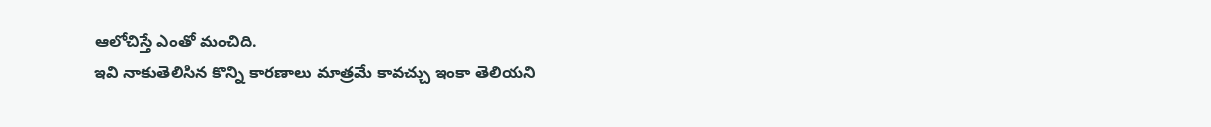ఆలోచిస్తే ఎంతో మంచిది.
ఇవి నాకుతెలిసిన కొన్ని కారణాలు మాత్రమే కావచ్చు ఇంకా తెలియని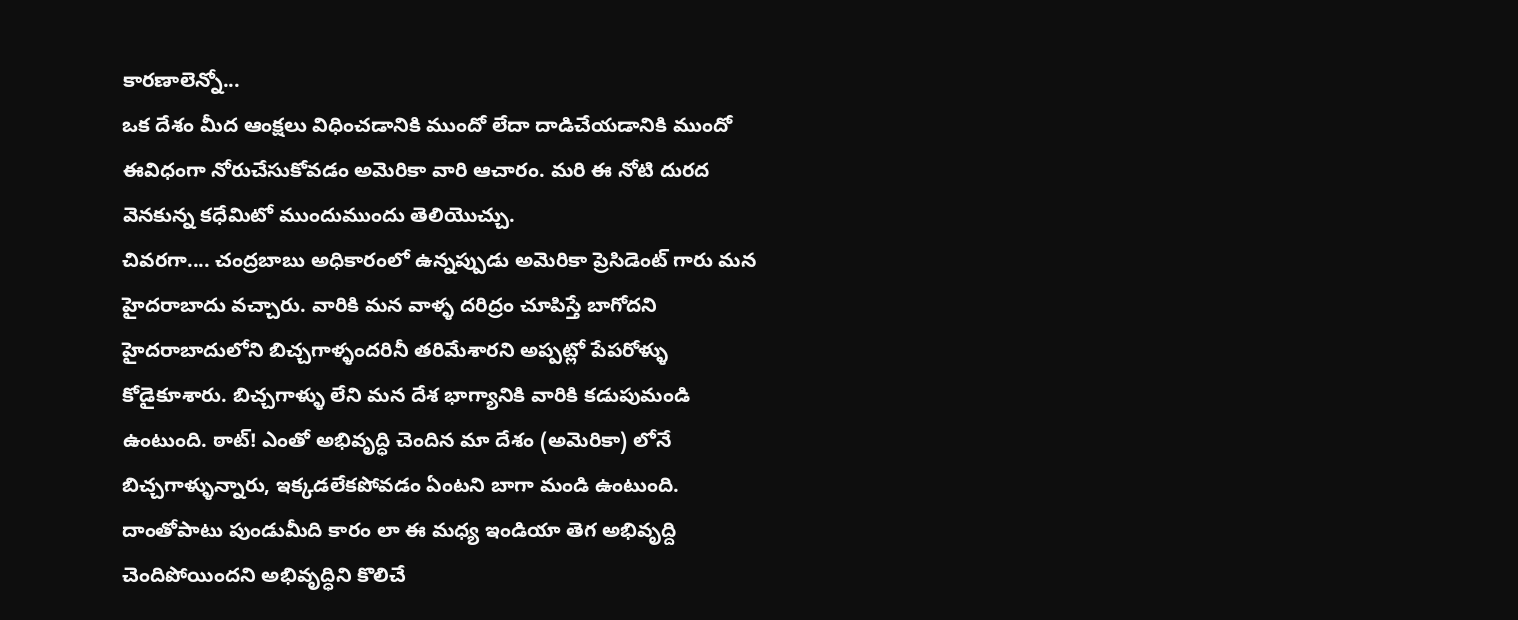కారణాలెన్నో...
ఒక దేశం మీద ఆంక్షలు విధించడానికి ముందో లేదా దాడిచేయడానికి ముందో ఈవిధంగా నోరుచేసుకోవడం అమెరికా వారి ఆచారం. మరి ఈ నోటి దురద వెనకున్న కధేమిటో ముందుముందు తెలియొచ్చు.
చివరగా.... చంద్రబాబు అధికారంలో ఉన్నప్పుడు అమెరికా ప్రెసిడెంట్ గారు మన హైదరాబాదు వచ్చారు. వారికి మన వాళ్ళ దరిద్రం చూపిస్తే బాగోదని హైదరాబాదులోని బిచ్చగాళ్ళందరినీ తరిమేశారని అప్పట్లో పేపరోళ్ళు కోడైకూశారు. బిచ్చగాళ్ళు లేని మన దేశ భాగ్యానికి వారికి కడుపుమండి ఉంటుంది. ఠాట్! ఎంతో అభివృద్ధి చెందిన మా దేశం (అమెరికా) లోనే బిచ్చగాళ్ళున్నారు, ఇక్కడలేకపోవడం ఏంటని బాగా మండి ఉంటుంది. దాంతోపాటు పుండుమీది కారం లా ఈ మధ్య ఇండియా తెగ అభివృద్ది చెందిపోయిందని అభివృద్ధిని కొలిచే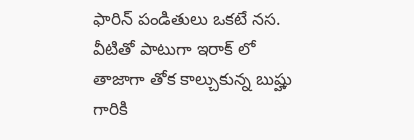ఫారిన్ పండితులు ఒకటే నస. వీటితో పాటుగా ఇరాక్ లో తాజాగా తోక కాల్చుకున్న బుష్హు గారికి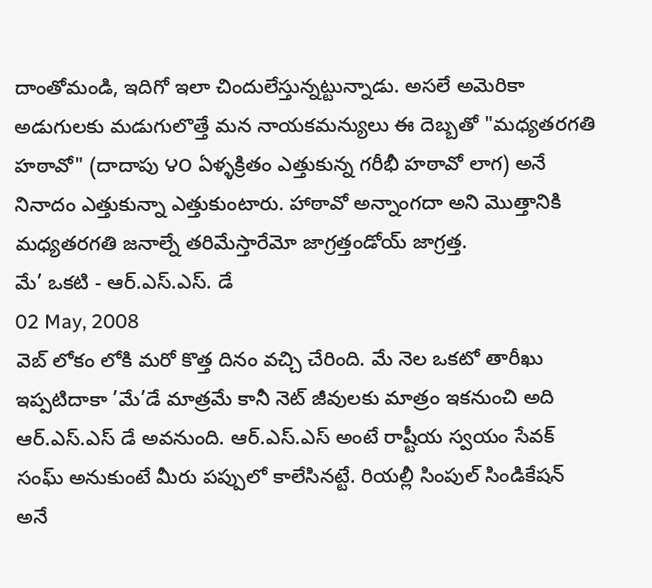దాంతోమండి, ఇదిగో ఇలా చిందులేస్తున్నట్టున్నాడు. అసలే అమెరికా అడుగులకు మడుగులొత్తే మన నాయకమన్యులు ఈ దెబ్బతో "మధ్యతరగతి హఠావో" (దాదాపు ౪౦ ఏళ్ళక్రితం ఎత్తుకున్న గరీభీ హఠావో లాగ) అనే నినాదం ఎత్తుకున్నా ఎత్తుకుంటారు. హాఠావో అన్నాంగదా అని మొత్తానికి మధ్యతరగతి జనాల్నే తరిమేస్తారేమో జాగ్రత్తండోయ్ జాగ్రత్త.
మే’ ఒకటి - ఆర్.ఎస్.ఎస్. డే
02 May, 2008
వెబ్ లోకం లోకి మరో కొత్త దినం వచ్చి చేరింది. మే నెల ఒకటో తారీఖు ఇప్పటిదాకా ’మే’డే మాత్రమే కానీ నెట్ జీవులకు మాత్రం ఇకనుంచి అది ఆర్.ఎస్.ఎస్ డే అవనుంది. ఆర్.ఎస్.ఎస్ అంటే రాష్టీయ స్వయం సేవక్ సంఘ్ అనుకుంటే మీరు పప్పులో కాలేసినట్టే. రియల్లీ సింపుల్ సిండికేషన్ అనే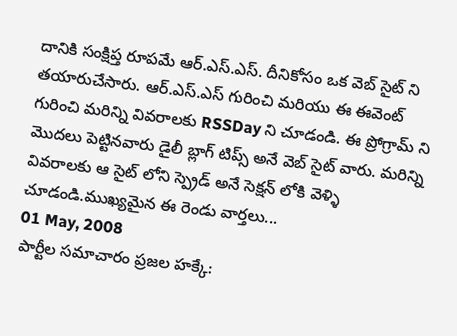దానికి సంక్షిప్త రూపమే ఆర్.ఎస్.ఎస్. దీనికోసం ఒక వెబ్ సైట్ ని తయారుచేసారు. ఆర్.ఎస్.ఎస్ గురించి మరియు ఈ ఈవెంట్ గురించి మరిన్ని వివరాలకు RSSDay ని చూడండి. ఈ ప్రోగ్రామ్ ని మొదలు పెట్టినవారు డైలీ బ్లాగ్ టిప్స్ అనే వెబ్ సైట్ వారు. మరిన్ని వివరాలకు ఆ సైట్ లోని స్ప్రెడ్ అనే సెక్షన్ లోకి వెళ్ళి చూడండి.ముఖ్యమైన ఈ రెండు వార్తలు...
01 May, 2008
పార్టీల సమాచారం ప్రజల హక్కే: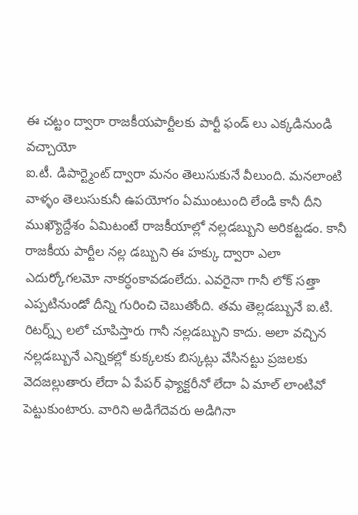ఈ చట్టం ద్వారా రాజకీయపార్టీలకు పార్టీ ఫండ్ లు ఎక్కడినుండి వచ్చాయో
ఐ.టీ. డిపార్ట్మెంట్ ద్వారా మనం తెలుసుకునే వీలుంది. మనలాంటి వాళ్ళం తెలుసుకునీ ఉపయోగం ఏముంటుంది లేండి కానీ దీని ముఖ్యౌద్దేశం ఏమిటంటే రాజకీయాల్లో నల్లడబ్బుని అరికట్టడం. కానీ రాజకీయ పార్టీల నల్ల డబ్బుని ఈ హక్కు ద్వారా ఎలా ఎదుర్కోగలమో నాకర్ధంకావడంలేదు. ఎవరైనా గానీ లోక్ సత్తా ఎప్పటినుండో దీన్ని గురించి చెబుతోంది. తమ తెల్లడబ్బునే ఐ.టి. రిటర్న్స్ లలో చూపిస్తారు గానీ నల్లడబ్బుని కాదు. అలా వచ్చిన నల్లడబ్బునే ఎన్నికల్లో కుక్కలకు బిస్కట్లు వేసినట్టు ప్రజలకు వెదజల్లుతారు లేదా ఏ పేపర్ ఫ్యాక్టరీనో లేదా ఏ మాల్ లాంటివో పెట్టుకుంటారు. వారిని అడిగేదెవరు అడిగినా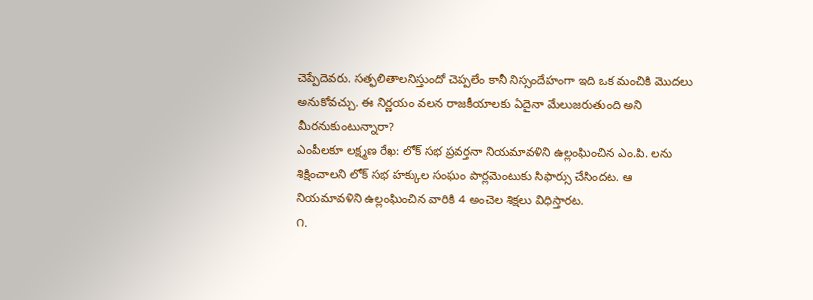చెప్పేదెవరు. సత్ఫలితాలనిస్తుందో చెప్పలేం కానీ నిస్సందేహంగా ఇది ఒక మంచికి మొదలు అనుకోవచ్చు. ఈ నిర్ణయం వలన రాజకీయాలకు ఏదైనా మేలుజరుతుంది అని మీరనుకుంటున్నారా?
ఎంపీలకూ లక్ష్మణ రేఖ: లోక్ సభ ప్రవర్తనా నియమావళిని ఉల్లంఘించిన ఎం.పి. లను శిక్షించాలని లోక్ సభ హక్కుల సంఘం పార్లమెంటుకు సిఫార్సు చేసిందట. ఆ నియమావళిని ఉల్లంఘించిన వారికి 4 అంచెల శిక్షలు విధిస్తారట.
౧.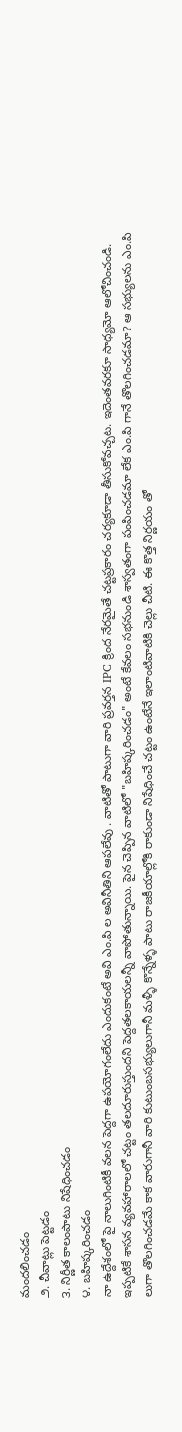మందలించడం
౨. చీవాట్లు పెట్టడం
౩. నిర్ణీత కాలంపాటు నిషేధించడం
౪. బహిష్కరించడం
నా ఉద్దేశంలో పై నాలుగింటికీ వలన పెద్దగా ఉపయోగంలేదు ఎందుకంటే అవి ఎం.పి ల అవినీతిని ఆపలేవు . వాటితో పాటుగా వారి ప్రవర్తన IPC క్రింద నేరమైతే చట్టప్రకారం చర్యకూడా తీసుకోవచ్చట. ఇదెంతవరకూ సాధ్యమో ఆలోచించండి. ఇప్పటికే శాసన వ్యవహారాలలో చట్టం తలదూరుస్తుందని పెద్దతలకాయలన్నీ వాపోతున్నాయి. పైన చెప్పిన వాటిలో "బహిష్కరించడం" అంటే కేవలం సభనుండి శాస్వతంగా పంపించడమా లేక ఎం.పి గానే తొలగించడమా? ఆ సభ్యులను ఎం.పి లుగా తొలగించడమే కాక వారుగానీ వారి కుటుంబసభ్యులుగానీ మళ్ళీ కొన్నేళ్ళ పాటు రాజకీయాల్లోకి రాకుండా నిషేధించే చట్టం ఉంటేనే ఇలాంటివాటికి చెల్లు చీటి. ఈ కొత్త నిర్ణయం తో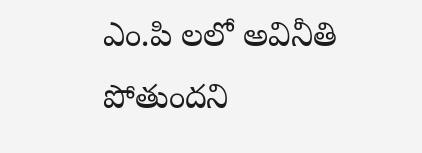ఎం.పి లలో అవినీతి పోతుందని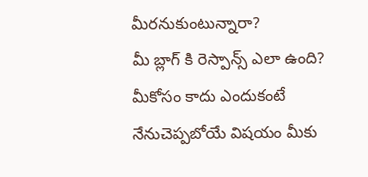మీరనుకుంటున్నారా?
మీ బ్లాగ్ కి రెస్పాన్స్ ఎలా ఉంది?
మీకోసం కాదు ఎందుకంటే నేనుచెప్పబోయే విషయం మీకు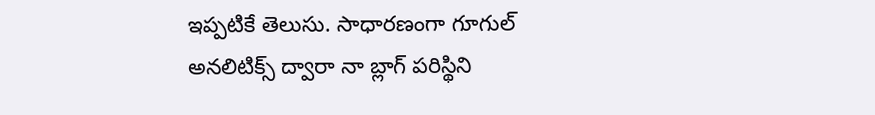ఇప్పటికే తెలుసు. సాధారణంగా గూగుల్ అనలిటిక్స్ ద్వారా నా బ్లాగ్ పరిస్థిని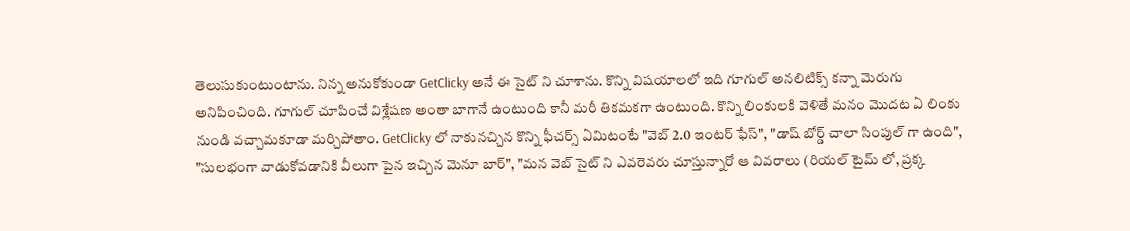తెలుసుకుంటుంటాను. నిన్న అనుకోకుండా GetClicky అనే ఈ సైట్ ని చూశాను. కొన్ని విషయాలలో ఇది గూగుల్ అనలిటిక్స్ కన్నా మెరుగు అనిపించింది. గూగుల్ చూపించే విశ్లేషణ అంతా బాగానే ఉంటుంది కానీ మరీ తికమకగా ఉంటుంది. కొన్ని లింకులకి వెళితే మనం మొదట ఏ లింకు నుండి వచ్చామకూడా మర్చిపోతాం. GetClicky లో నాకునచ్చిన కొన్ని ఫీచర్స్ ఏమిటంటే "వెబ్ 2.0 ఇంటర్ ఫేస్", "డాష్ బోర్డ్ చాలా సింపుల్ గా ఉంది", "సులభంగా వాడుకోవడానికి వీలుగా పైన ఇచ్చిన మెనూ బార్", "మన వెబ్ సైట్ ని ఎవరెవరు చూస్తున్నారో ఆ వివరాలు (రియల్ టైమ్ లో, ప్రక్క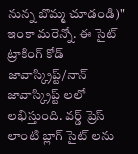నున్న బొమ్మ చూడండి)" ఇంకా మరెన్నో. ఈ సైట్ ట్రాకింగ్ కోడ్ జావాస్క్రిప్ట్/నాన్ జావాస్క్రిప్ట్ లలో లభిస్తుంది. వర్డ్ ప్రెస్ లాంటి బ్లాగ్ సైట్ లను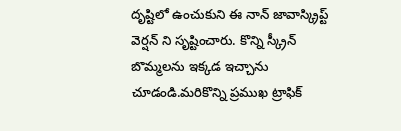దృష్టిలో ఉంచుకుని ఈ నాన్ జావాస్క్రిప్ట్ వెర్షన్ ని సృష్టించారు. కొన్ని స్క్రీన్ బొమ్మలను ఇక్కడ ఇచ్చాను చూడండి.మరికొన్ని ప్రముఖ ట్రాఫిక్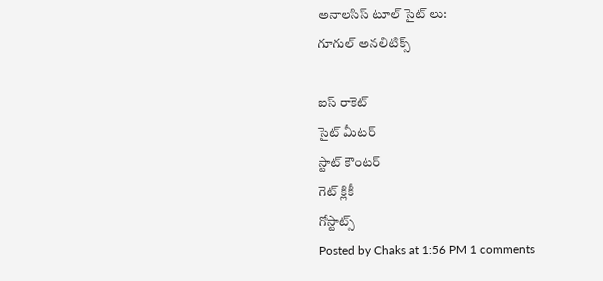అనాలసిస్ టూల్ సైట్ లు:
గూగుల్ అనలిటిక్స్

ఐస్ రాకెట్
సైట్ మీటర్
స్టాట్ కౌంటర్
గెట్ క్లికీ
గోస్టాట్స్
Posted by Chaks at 1:56 PM 1 comments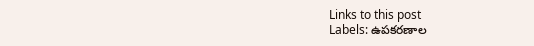Links to this post
Labels: ఉపకరణాల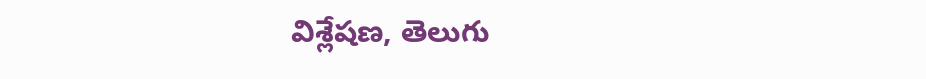విశ్లేషణ, తెలుగు